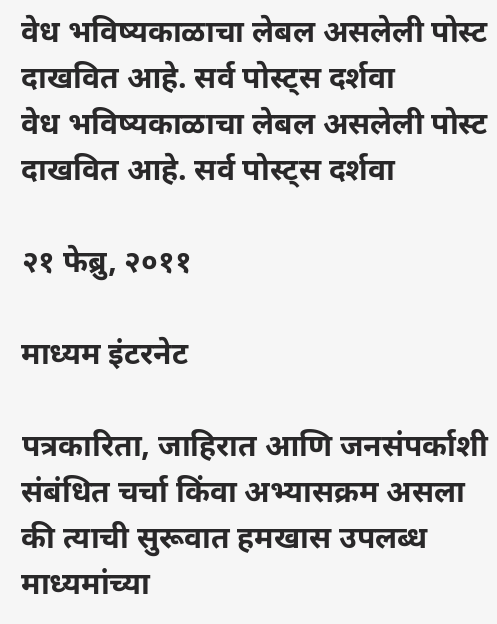वेध भविष्यकाळाचा लेबल असलेली पोस्ट दाखवित आहे. सर्व पोस्ट्‍स दर्शवा
वेध भविष्यकाळाचा लेबल असलेली पोस्ट दाखवित आहे. सर्व पोस्ट्‍स दर्शवा

२१ फेब्रु, २०११

माध्यम इंटरनेट

पत्रकारिता, जाहिरात आणि जनसंपर्काशी संबंधित चर्चा किंवा अभ्यासक्रम असला की त्याची सुरूवात हमखास उपलब्ध माध्यमांच्या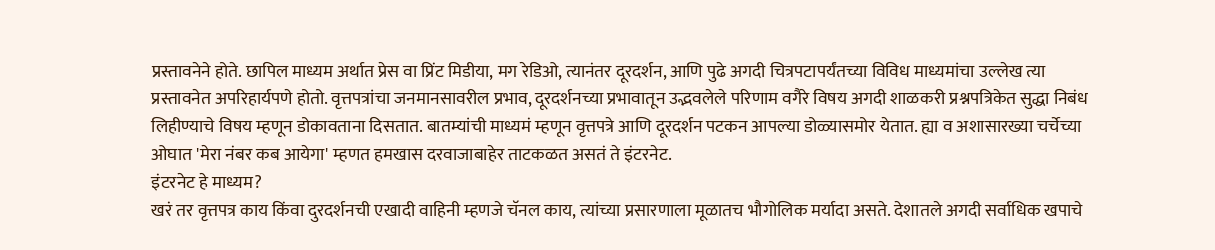प्रस्तावनेने होते. छापिल माध्यम अर्थात प्रेस वा प्रिंट मिडीया, मग रेडिओ, त्यानंतर दूरदर्शन, आणि पुढे अगदी चित्रपटापर्यंतच्या विविध माध्यमांचा उल्लेख त्या प्रस्तावनेत अपरिहार्यपणे होतो. वृत्तपत्रांचा जनमानसावरील प्रभाव, दूरदर्शनच्या प्रभावातून उद्भवलेले परिणाम वगैरे विषय अगदी शाळकरी प्रश्नपत्रिकेत सुद्धा निबंध लिहीण्याचे विषय म्हणून डोकावताना दिसतात. बातम्यांची माध्यमं म्हणून वृत्तपत्रे आणि दूरदर्शन पटकन आपल्या डोळ्यासमोर येतात. ह्या व अशासारख्या चर्चेच्या ओघात 'मेरा नंबर कब आयेगा' म्हणत हमखास दरवाजाबाहेर ताटकळत असतं ते इंटरनेट.
इंटरनेट हे माध्यम?
खरं तर वृत्तपत्र काय किंवा दुरदर्शनची एखादी वाहिनी म्हणजे चॅनल काय, त्यांच्या प्रसारणाला मूळातच भौगोलिक मर्यादा असते. देशातले अगदी सर्वाधिक खपाचे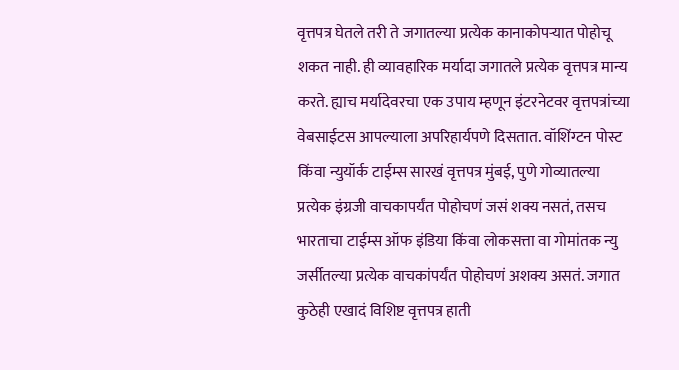वृत्तपत्र घेतले तरी ते जगातल्या प्रत्येक कानाकोपर्‍यात पोहोचू शकत नाही. ही व्यावहारिक मर्यादा जगातले प्रत्येक वृत्तपत्र मान्य करते. ह्याच मर्यादेवरचा एक उपाय म्हणून इंटरनेटवर वृत्तपत्रांच्या वेबसाईटस आपल्याला अपरिहार्यपणे दिसतात. वॉशिंग्टन पोस्ट किंवा न्युयॉर्क टाईम्स सारखं वृत्तपत्र मुंबई, पुणे गोव्यातल्या प्रत्येक इंग्रजी वाचकापर्यंत पोहोचणं जसं शक्य नसतं, तसच भारताचा टाईम्स ऑफ इंडिया किंवा लोकसत्ता वा गोमांतक न्यु जर्सीतल्या प्रत्येक वाचकांपर्यंत पोहोचणं अशक्य असतं. जगात कुठेही एखादं विशिष्ट वृत्तपत्र हाती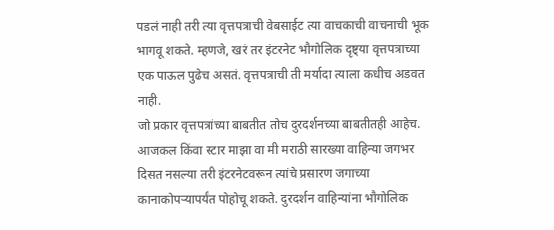पडलं नाही तरी त्या वृत्तपत्राची वेबसाईट त्या वाचकाची वाचनाची भूक भागवू शकते. म्हणजे, खरं तर इंटरनेट भौगोलिक दृष्ट्या वृत्तपत्राच्या एक पाऊल पुढेच असतं. वृत्तपत्राची ती मर्यादा त्याला कधीच अडवत नाही.
जो प्रकार वृत्तपत्रांच्या बाबतीत तोच दुरदर्शनच्या बाबतीतही आहेच. आजकल किंवा स्टार माझा वा मी मराठी सारख्या वाहिन्या जगभर दिसत नसल्या तरी इंटरनेटवरून त्यांचे प्रसारण जगाच्या कानाकोपर्‍यापर्यंत पोहोचू शकते. दुरदर्शन वाहिन्यांना भौगोलिक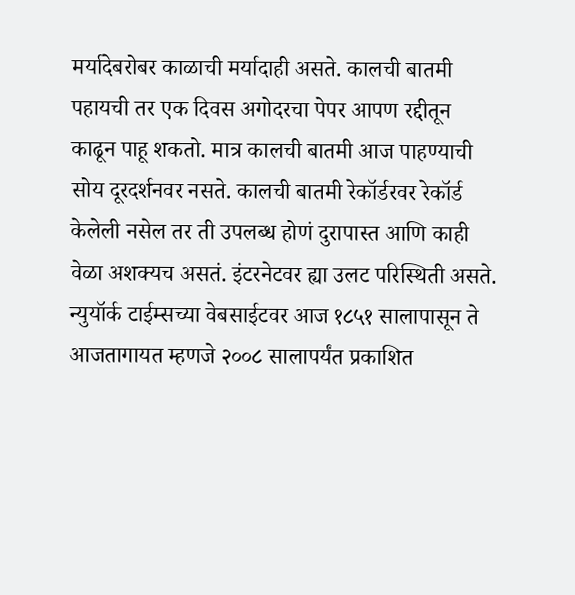मर्यादेबरोबर काळाची मर्यादाही असते. कालची बातमी पहायची तर एक दिवस अगोदरचा पेपर आपण रद्दीतून काढून पाहू शकतो. मात्र कालची बातमी आज पाहण्याची सोय दूरदर्शनवर नसते. कालची बातमी रेकॉर्डरवर रेकॉर्ड केलेली नसेल तर ती उपलब्ध होणं दुरापास्त आणि काही वेळा अशक्यच असतं. इंटरनेटवर ह्या उलट परिस्थिती असते. न्युयॉर्क टाईम्सच्या वेबसाईटवर आज १८५१ सालापासून ते आजतागायत म्हणजे २००८ सालापर्यंत प्रकाशित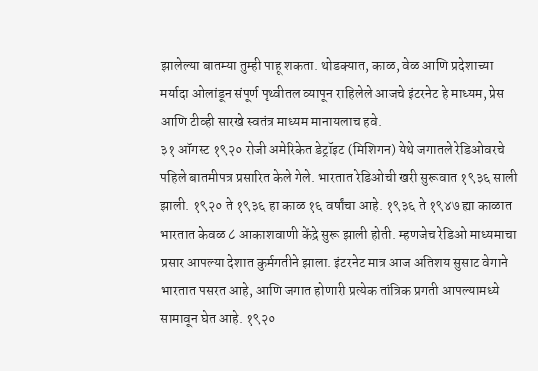झालेल्या बातम्या तुम्ही पाहू शकता. थोडक्यात, काळ, वेळ आणि प्रदेशाच्या मर्यादा ओलांडून संपूर्ण पृथ्वीतल व्यापून राहिलेले आजचे इंटरनेट हे माध्यम, प्रेस आणि टीव्ही सारखे स्वतंत्र माध्यम मानायलाच हवे.
३१ ऑगस्ट १९२० रोजी अमेरिकेत डेट्रॉइट (मिशिगन) येथे जगातले रेडिओवरचे पहिले बातमीपत्र प्रसारित केले गेले. भारतात रेडिओची खरी सुरूवात १९३६ साली झाली. १९२० ते १९३६ हा काळ १६ वर्षांचा आहे. १९३६ ते १९४७ ह्या काळात भारतात केवळ ८ आकाशवाणी केंद्रे सुरू झाली होती. म्हणजेच रेडिओ माध्यमाचा प्रसार आपल्या देशात कुर्मगतीने झाला. इंटरनेट मात्र आज अतिशय सुसाट वेगाने भारतात पसरत आहे, आणि जगात होणारी प्रत्येक तांत्रिक प्रगती आपल्यामध्ये सामावून घेत आहे. १९२०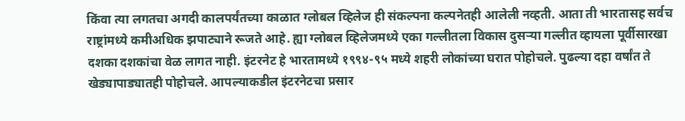किंवा त्या लगतचा अगदी कालपर्यंतच्या काळात ग्लोबल व्हिलेज ही संकल्पना कल्पनेतही आलेली नव्हती. आता ती भारतासह सर्वच राष्ट्रांमध्ये कमीअधिक झपाट्याने रूजते आहे. ह्या ग्लोबल व्हिलेजमध्ये एका गल्लीतला विकास दुसर्‍या गल्लीत व्हायला पूर्वीसारखा दशका दशकांचा वेळ लागत नाही. इंटरनेट हे भारतामध्ये १९९४-९५ मध्ये शहरी लोकांच्या घरात पोहोचले. पुढल्या दहा वर्षांत ते खेड्यापाड्यातही पोहोचले. आपल्याकडील इंटरनेटचा प्रसार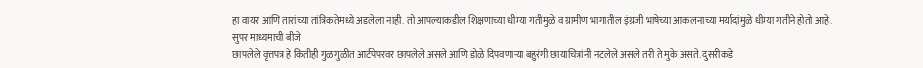हा वायर आणि तारांच्या तांत्रिकतेमध्ये अडलेला नाही. तो आपल्याकडील शिक्षणाच्या धीम्या गतीमुळे व ग्रामीण भागातील इंग्रजी भाषेच्या आकलनाच्या मर्यादांमुळे धीम्या गतीने होतो आहे.
सुपर माध्यमाची बीजे
छापलेले वृत्तपत्र हे कितीही गुळगुळीत आर्टपेपरवर छापलेले असले आणि डोळे दिपवणार्‍या बहुरंगी छायाचित्रांनी नटलेले असले तरी ते मुके असते. दुसरीकडे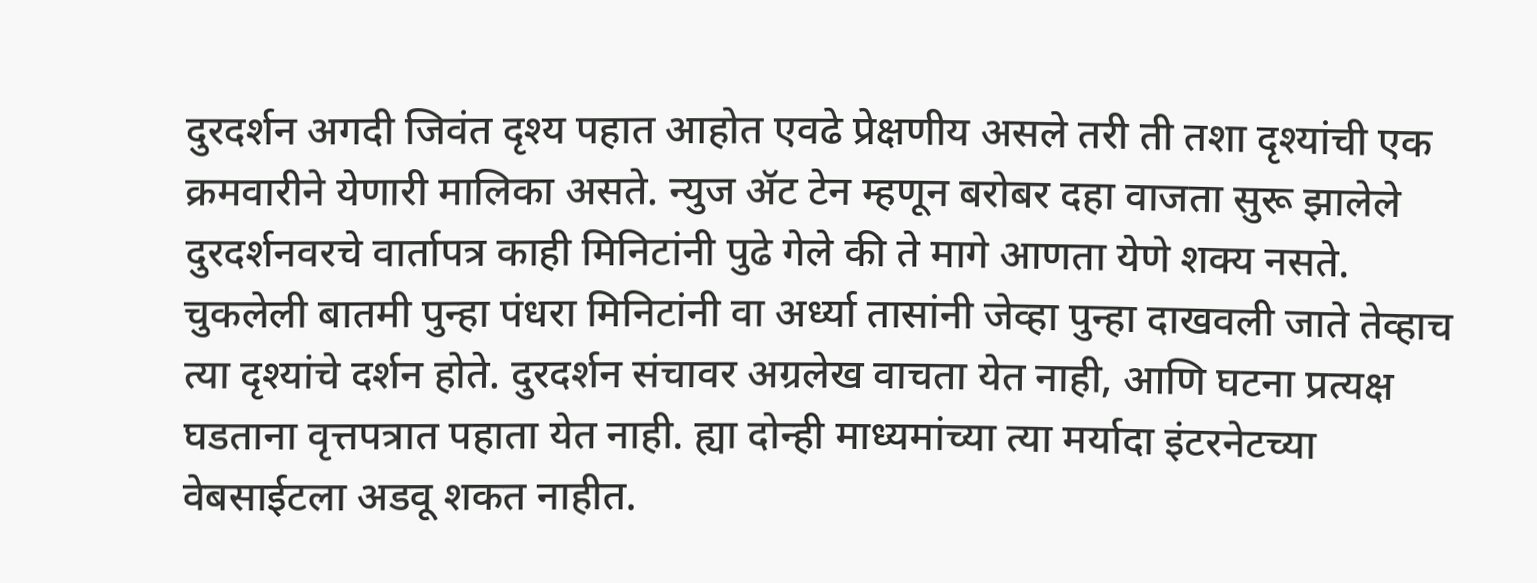दुरदर्शन अगदी जिवंत दृश्य पहात आहोत एवढे प्रेक्षणीय असले तरी ती तशा दृश्यांची एक क्रमवारीने येणारी मालिका असते. न्युज ॲट टेन म्हणून बरोबर दहा वाजता सुरू झालेले दुरदर्शनवरचे वार्तापत्र काही मिनिटांनी पुढे गेले की ते मागे आणता येणे शक्य नसते. चुकलेली बातमी पुन्हा पंधरा मिनिटांनी वा अर्ध्या तासांनी जेव्हा पुन्हा दाखवली जाते तेव्हाच त्या दृश्यांचे दर्शन होते. दुरदर्शन संचावर अग्रलेख वाचता येत नाही, आणि घटना प्रत्यक्ष घडताना वृत्तपत्रात पहाता येत नाही. ह्या दोन्ही माध्यमांच्या त्या मर्यादा इंटरनेटच्या वेबसाईटला अडवू शकत नाहीत.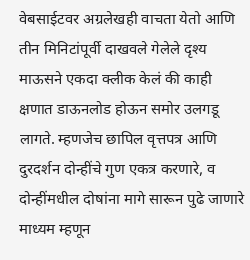वेबसाईटवर अग्रलेखही वाचता येतो आणि तीन मिनिटांपूर्वी दाखवले गेलेले दृश्य माऊसने एकदा क्लीक केलं की काही क्षणात डाऊनलोड होऊन समोर उलगडू लागते. म्हणजेच छापिल वृत्तपत्र आणि दुरदर्शन दोन्हींचे गुण एकत्र करणारे, व दोन्हींमधील दोषांना मागे सारून पुढे जाणारे माध्यम म्हणून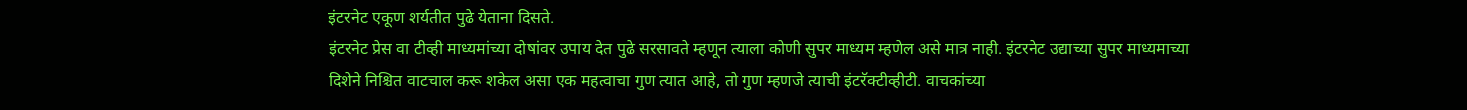इंटरनेट एकूण शर्यतीत पुढे येताना दिसते.
इंटरनेट प्रेस वा टीव्ही माध्यमांच्या दोषांवर उपाय देत पुढे सरसावते म्हणून त्याला कोणी सुपर माध्यम म्हणेल असे मात्र नाही. इंटरनेट उद्याच्या सुपर माध्यमाच्या दिशेने निश्चित वाटचाल करू शकेल असा एक महत्वाचा गुण त्यात आहे, तो गुण म्हणजे त्याची इंटरॅक्टीव्हीटी. वाचकांच्या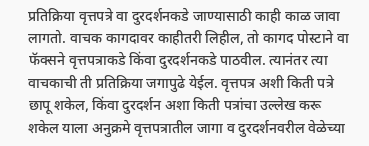प्रतिक्रिया वृत्तपत्रे वा दुरदर्शनकडे जाण्यासाठी काही काळ जावा लागतो. वाचक कागदावर काहीतरी लिहील, तो कागद पोस्टाने वा फॅक्सने वृत्तपत्राकडे किंवा दुरदर्शनकडे पाठवील. त्यानंतर त्या वाचकाची ती प्रतिक्रिया जगापुढे येईल. वृत्तपत्र अशी किती पत्रे छापू शकेल, किंवा दुरदर्शन अशा किती पत्रांचा उल्लेख करू शकेल याला अनुक्रमे वृत्तपत्रातील जागा व दुरदर्शनवरील वेळेच्या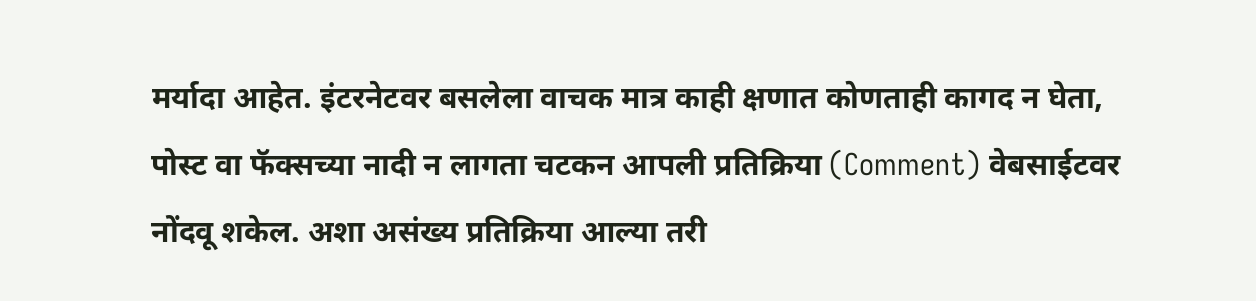मर्यादा आहेत. इंटरनेटवर बसलेला वाचक मात्र काही क्षणात कोणताही कागद न घेता, पोस्ट वा फॅक्सच्या नादी न लागता चटकन आपली प्रतिक्रिया (Comment) वेबसाईटवर नोंदवू शकेल. अशा असंख्य प्रतिक्रिया आल्या तरी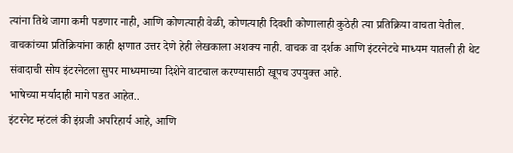त्यांना तिथे जागा कमी पडणार नाही, आणि कोणत्याही वेळी, कोणत्याही दिवशी कोणालाही कुठेही त्या प्रतिक्रिया वाचता येतील. वाचकांच्या प्रतिक्रियांना काही क्षणात उत्तर देणे हेही लेखकाला अशक्य नाही. वाचक वा दर्शक आणि इंटरनेटचे माध्यम यातली ही थेट संवादाची सोय इंटरनेटला सुपर माध्यमाच्या दिशेने वाटचाल करण्यासाठी खूपच उपयुक्त आहे.
भाषेच्या मर्यादाही मागे पडत आहेत..
इंटरनेट म्हंटलं की इंग्रजी अपरिहार्य आहे, आणि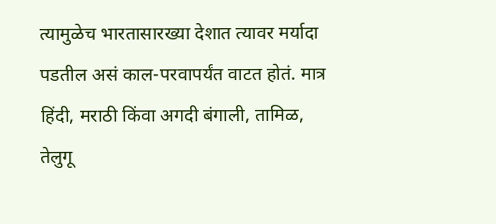त्यामुळेच भारतासारख्या देशात त्यावर मर्यादा पडतील असं काल-परवापर्यंत वाटत होतं. मात्र हिंदी, मराठी किंवा अगदी बंगाली, तामिळ, तेलुगू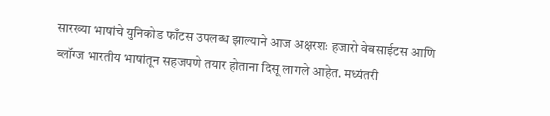सारख्या भाषांचे युनिकोड फाँटस उपलब्ध झाल्याने आज अक्षरशः हजारो वेबसाईटस आणि ब्लॉग्ज भारतीय भाषांतून सहजपणे तयार होताना दिसू लागले आहेत. मध्यंतरी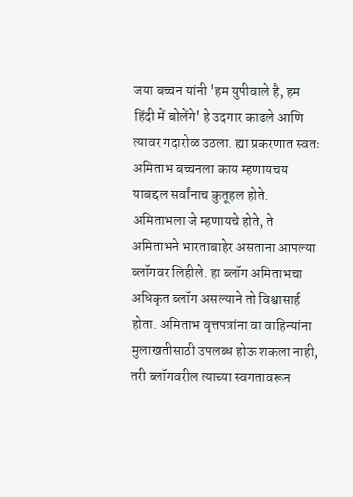जया बच्चन यांनी 'हम युपीवाले है, हम हिंदी में बोलेंगे' हे उदगार काढले आणि त्यावर गदारोळ उठला. ह्या प्रकरणात स्वतः अमिताभ बच्चनला काय म्हणायचय याबद्दल सर्वांनाच कुतूहल होते. अमिताभला जे म्हणायचे होते, ते अमिताभने भारताबाहेर असताना आपल्या ब्लॉगवर लिहीले. हा ब्लॉग अमिताभचा अधिकृत ब्लॉग असल्याने तो विश्वासार्ह होता. अमिताभ वृत्तपत्रांना वा वाहिन्यांना मुलाखतीसाठी उपलब्ध होऊ शकला नाही, तरी ब्लॉगवरील त्याच्या स्वगतावरून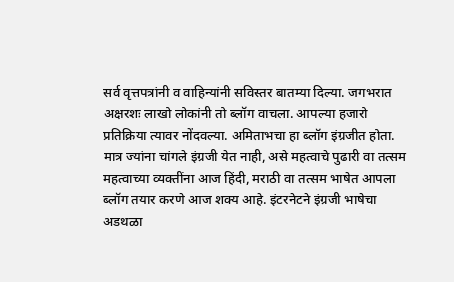सर्व वृत्तपत्रांनी व वाहिन्यांनी सविस्तर बातम्या दिल्या. जगभरात अक्षरशः लाखो लोकांनी तो ब्लॉग वाचला. आपल्या हजारो प्रतिक्रिया त्यावर नोंदवल्या. अमिताभचा हा ब्लॉग इंग्रजीत होता. मात्र ज्यांना चांगले इंग्रजी येत नाही, असे महत्वाचे पुढारी वा तत्सम महत्वाच्या व्यक्तींना आज हिंदी, मराठी वा तत्सम भाषेत आपला ब्लॉग तयार करणे आज शक्य आहे. इंटरनेटने इंग्रजी भाषेचा अडथळा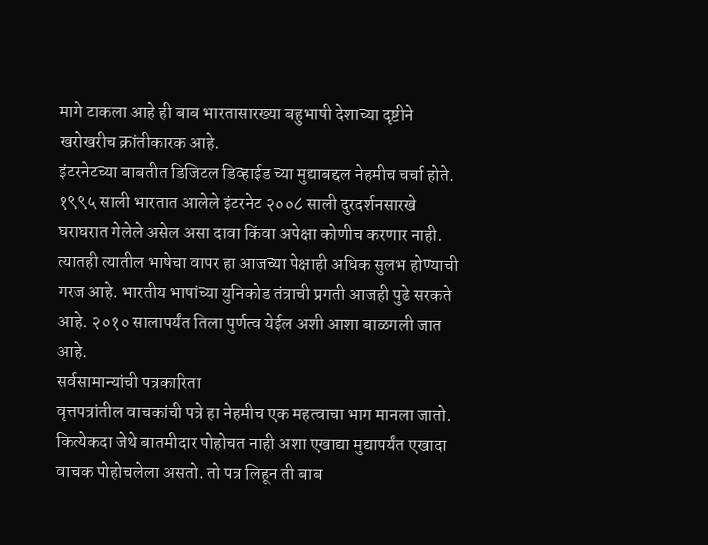मागे टाकला आहे ही बाब भारतासारख्या बहुभाषी देशाच्या दृष्टीने खरोखरीच क्रांतीकारक आहे.
इंटरनेटच्या बाबतीत डिजिटल डिव्हाईड च्या मुद्याबद्दल नेहमीच चर्चा होते. १९९५ साली भारतात आलेले इंटरनेट २००८ साली दुरदर्शनसारखे घराघरात गेलेले असेल असा दावा किंवा अपेक्षा कोणीच करणार नाही. त्यातही त्यातील भाषेचा वापर हा आजच्या पेक्षाही अधिक सुलभ होण्याची गरज आहे. भारतीय भाषांच्या युनिकोड तंत्राची प्रगती आजही पुढे सरकते आहे. २०१० सालापर्यंत तिला पुर्णत्व येईल अशी आशा बाळगली जात आहे.
सर्वसामान्यांची पत्रकारिता
वृत्तपत्रांतील वाचकांची पत्रे हा नेहमीच एक महत्वाचा भाग मानला जातो. कित्येकदा जेथे बातमीदार पोहोचत नाही अशा एखाद्या मुद्यापर्यंत एखादा वाचक पोहोचलेला असतो. तो पत्र लिहून ती बाब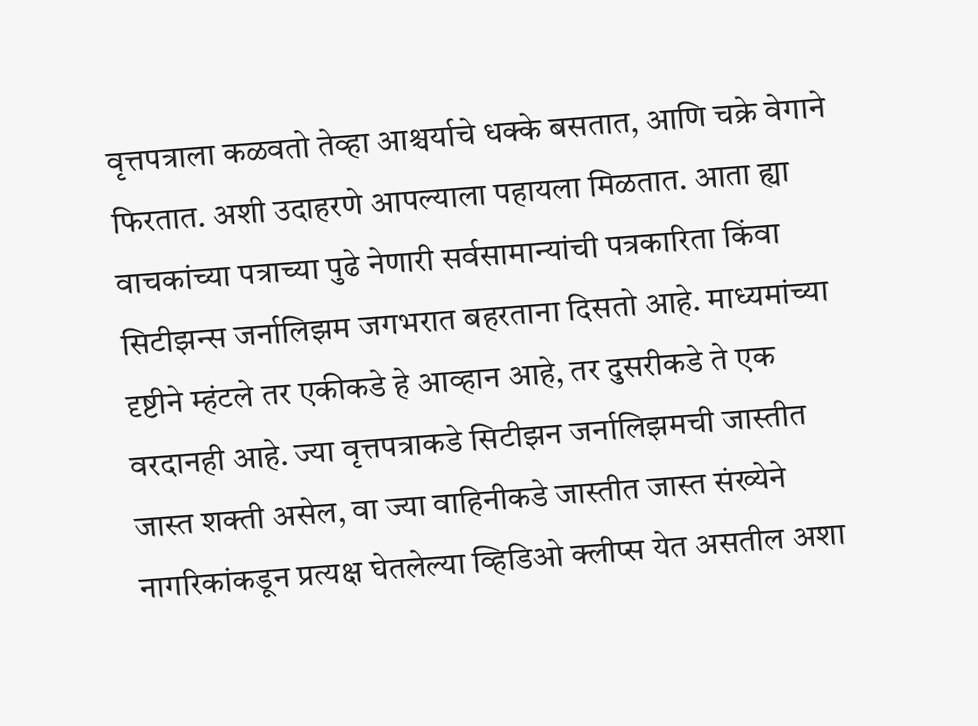वृत्तपत्राला कळवतो तेव्हा आश्चर्याचे धक्के बसतात, आणि चक्रे वेगाने फिरतात. अशी उदाहरणे आपल्याला पहायला मिळतात. आता ह्या वाचकांच्या पत्राच्या पुढे नेणारी सर्वसामान्यांची पत्रकारिता किंवा सिटीझन्स जर्नालिझम जगभरात बहरताना दिसतो आहे. माध्यमांच्या दृष्टीने म्हंटले तर एकीकडे हे आव्हान आहे, तर दुसरीकडे ते एक वरदानही आहे. ज्या वृत्तपत्राकडे सिटीझन जर्नालिझमची जास्तीत जास्त शक्ती असेल, वा ज्या वाहिनीकडे जास्तीत जास्त संख्येने नागरिकांकडून प्रत्यक्ष घेतलेल्या व्हिडिओ क्लीप्स येत असतील अशा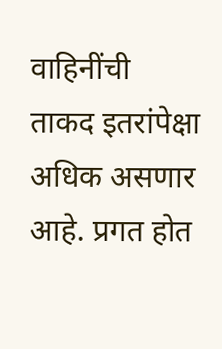वाहिनींची ताकद इतरांपेक्षा अधिक असणार आहे. प्रगत होत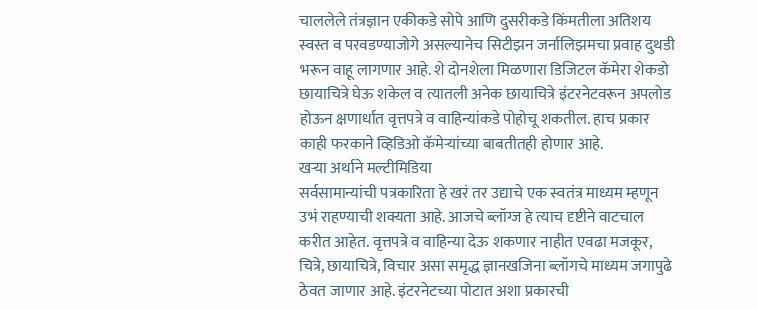चाललेले तंत्रज्ञान एकीकडे सोपे आणि दुसरीकडे किंमतीला अतिशय स्वस्त व परवडण्याजोगे असल्यानेच सिटीझन जर्नालिझमचा प्रवाह दुथडी भरून वाहू लागणार आहे. शे दोनशेला मिळणारा डिजिटल कॅमेरा शेकडो छायाचित्रे घेऊ शकेल व त्यातली अनेक छायाचित्रे इंटरनेटवरून अपलोड होऊन क्षणार्धात वृत्तपत्रे व वाहिन्यांकडे पोहोचू शकतील. हाच प्रकार काही फरकाने व्हिडिओ कॅमेर्‍यांच्या बाबतीतही होणार आहे.
खर्‍या अर्थाने मल्टीमिडिया
सर्वसामान्यांची पत्रकारिता हे खरं तर उद्याचे एक स्वतंत्र माध्यम म्हणून उभं राहण्याची शक्यता आहे. आजचे ब्लॉग्ज हे त्याच दृष्टीने वाटचाल करीत आहेत. वृत्तपत्रे व वाहिन्या देऊ शकणार नाहीत एवढा मजकूर, चित्रे, छायाचित्रे, विचार असा समृद्ध ज्ञानखजिना ब्लॉगचे माध्यम जगापुढे ठेवत जाणार आहे. इंटरनेटच्या पोटात अशा प्रकारची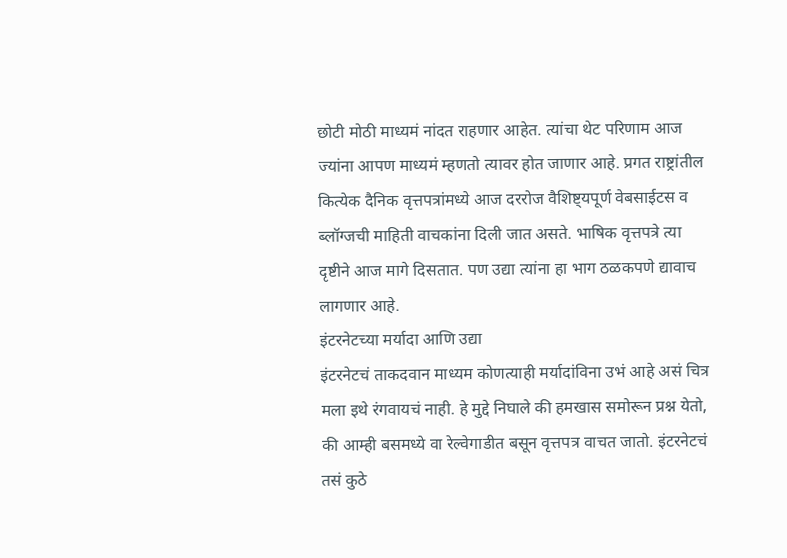छोटी मोठी माध्यमं नांदत राहणार आहेत. त्यांचा थेट परिणाम आज ज्यांना आपण माध्यमं म्हणतो त्यावर होत जाणार आहे. प्रगत राष्ट्रांतील कित्येक दैनिक वृत्तपत्रांमध्ये आज दररोज वैशिष्ट्यपूर्ण वेबसाईटस व ब्लॉग्जची माहिती वाचकांना दिली जात असते. भाषिक वृत्तपत्रे त्या दृष्टीने आज मागे दिसतात. पण उद्या त्यांना हा भाग ठळकपणे द्यावाच लागणार आहे.
इंटरनेटच्या मर्यादा आणि उद्या
इंटरनेटचं ताकदवान माध्यम कोणत्याही मर्यादांविना उभं आहे असं चित्र मला इथे रंगवायचं नाही. हे मुद्दे निघाले की हमखास समोरून प्रश्न येतो, की आम्ही बसमध्ये वा रेल्वेगाडीत बसून वृत्तपत्र वाचत जातो. इंटरनेटचं तसं कुठे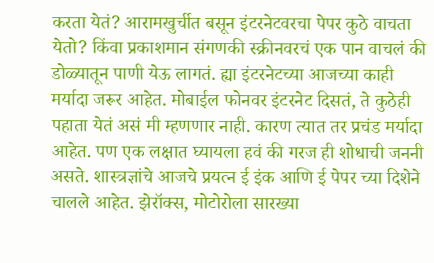करता येतं? आरामखुर्चीत बसून इंटरनेटवरचा पेपर कुठे वाचता येतो? किंवा प्रकाशमान संगणकी स्क्रीनवरचं एक पान वाचलं की डोळ्यातून पाणी येऊ लागतं. ह्या इंटरनेटच्या आजच्या काही मर्यादा जरूर आहेत. मोबाईल फोनवर इंटरनेट दिसतं, ते कुठेही पहाता येतं असं मी म्हणणार नाही. कारण त्यात तर प्रचंड मर्यादा आहेत. पण एक लक्षात घ्यायला हवं की गरज ही शोधाची जननी असते. शास्त्रज्ञांचे आजचे प्रयत्न ई इंक आणि ई पेपर च्या दिशेने चालले आहेत. झेरॉक्स, मोटोरोला सारख्या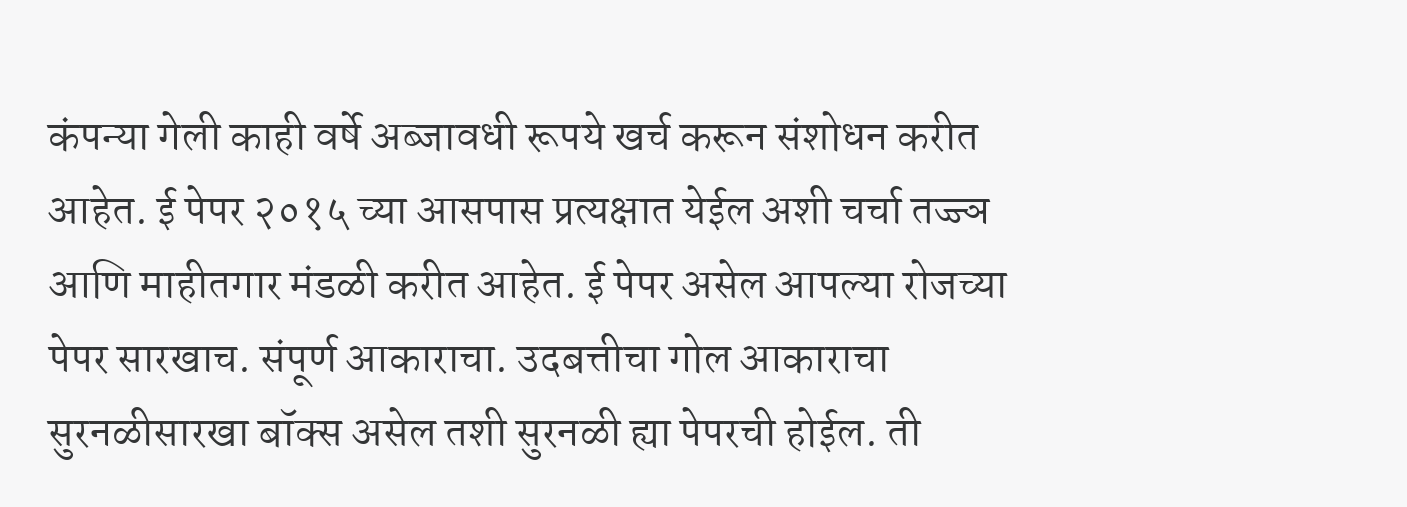कंपन्या गेली काही वर्षे अब्जावधी रूपये खर्च करून संशोधन करीत आहेत. ई पेपर २०१५ च्या आसपास प्रत्यक्षात येईल अशी चर्चा तज्ज्ञ आणि माहीतगार मंडळी करीत आहेत. ई पेपर असेल आपल्या रोजच्या पेपर सारखाच. संपूर्ण आकाराचा. उदबत्तीचा गोल आकाराचा सुरनळीसारखा बॉक्स असेल तशी सुरनळी ह्या पेपरची होईल. ती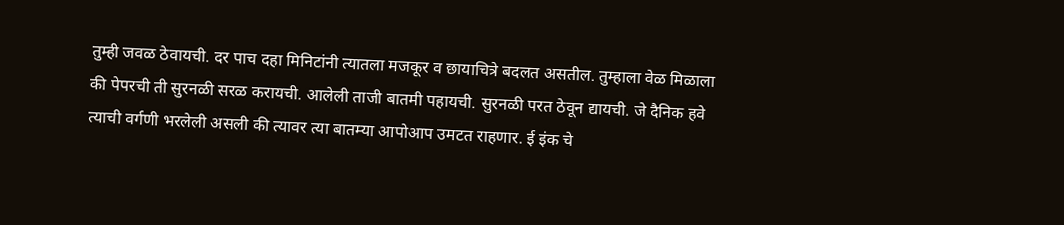तुम्ही जवळ ठेवायची. दर पाच दहा मिनिटांनी त्यातला मजकूर व छायाचित्रे बदलत असतील. तुम्हाला वेळ मिळाला की पेपरची ती सुरनळी सरळ करायची. आलेली ताजी बातमी पहायची. सुरनळी परत ठेवून द्यायची. जे दैनिक हवे त्याची वर्गणी भरलेली असली की त्यावर त्या बातम्या आपोआप उमटत राहणार. ई इंक चे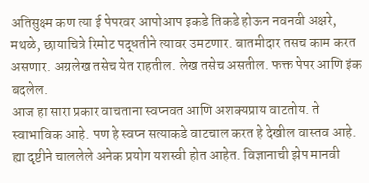अतिसुक्ष्म कण त्या ई पेपरवर आपोआप इकडे तिकडे होऊन नवनवी अक्षरे, मथळे, छायाचित्रे रिमोट पद्धतीने त्यावर उमटणार. बातमीदार तसच काम करत असणार. अग्रलेख तसेच येत राहतील. लेख तसेच असतील. फक्त पेपर आणि इंक बदलेल.
आज हा सारा प्रकार वाचताना स्वप्नवत आणि अशक्यप्राय वाटतोय. ते स्वाभाविक आहे. पण हे स्वप्न सत्याकडे वाटचाल करत हे देखील वास्तव आहे. ह्या दृष्टीने चाललेले अनेक प्रयोग यशस्वी होत आहेत. विज्ञानाची झेप मानवी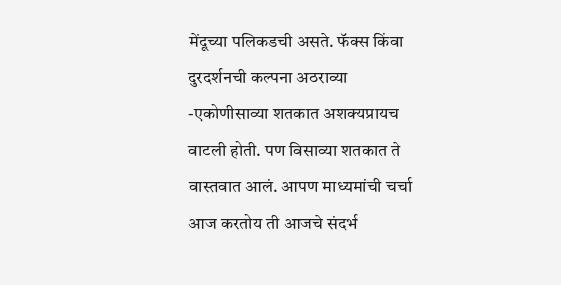मेंदूच्या पलिकडची असते. फॅक्स किंवा दुरदर्शनची कल्पना अठराव्या -एकोणीसाव्या शतकात अशक्यप्रायच वाटली होती. पण विसाव्या शतकात ते वास्तवात आलं. आपण माध्यमांची चर्चा आज करतोय ती आजचे संदर्भ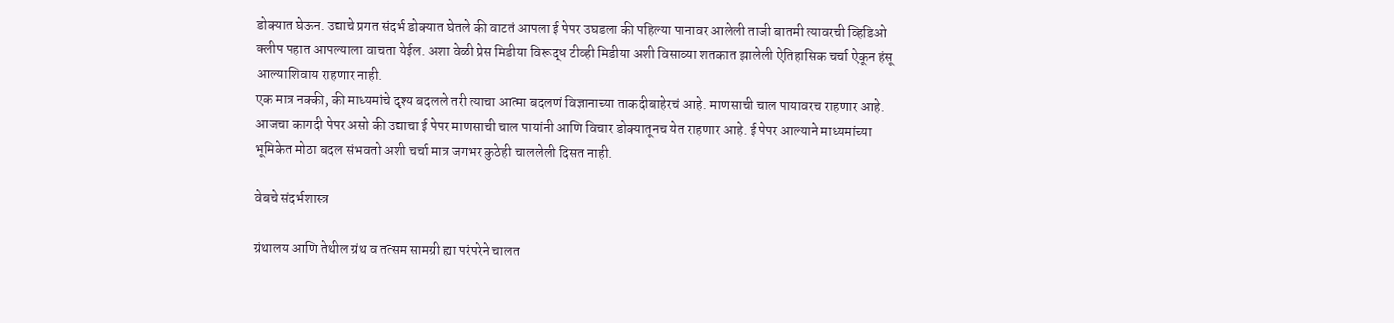डोक्यात घेऊन. उद्याचे प्रगत संदर्भ डोक्यात घेतले की वाटतं आपला ई पेपर उघडला की पहिल्या पानावर आलेली ताजी बातमी त्यावरची व्हिडिओ क्लीप पहात आपल्याला वाचता येईल. अशा वेळी प्रेस मिडीया विरूद्ध टीव्ही मिडीया अशी विसाव्या शतकात झालेली ऐतिहासिक चर्चा ऐकून हंसू आल्याशिवाय राहणार नाही.
एक मात्र नक्की, की माध्यमांचे दृश्य बदलले तरी त्याचा आत्मा बदलणं विज्ञानाच्या ताकदीबाहेरचं आहे. माणसाची चाल पायावरच राहणार आहे. आजचा कागदी पेपर असो की उद्याचा ई पेपर माणसाची चाल पायांनी आणि विचार डोक्यातूनच येत राहणार आहे. ई पेपर आल्याने माध्यमांच्या भूमिकेत मोठा बदल संभवतो अशी चर्चा मात्र जगभर कुठेही चाललेली दिसत नाही.

वेबचे संदर्भशास्त्र

ग्रंथालय आणि तेथील ग्रंथ व तत्सम सामग्री ह्या परंपरेने चालत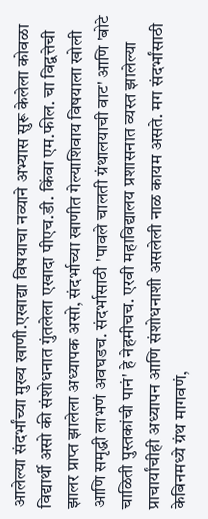आलेल्या संदर्भांच्या मुख्य खाणी.एखाद्या विषयाचा नव्याने अभ्यास सुरू केलेला कोवळा विद्यार्थी असो की संशोधनात गुंतलेला एखादा पीएच.डी. किंवा एम.फील. चा विद्वत्तेची झालर प्राप्त झालेला अध्यापक असो, संदर्भाच्या खाणीत गेल्याशिवाय विषयाला खोली आणि समृद्धी लाभणं अवघडच. संदर्भासाठी 'पावले चालती ग्रंथालयाची वाट' आणि 'बोटे चाळिती पुस्तकांची पानं' हे नेहमीचच. एरवी महाविद्यालय प्रशासनात व्यस्त झालेल्या प्राचार्यांचीही अध्यापन आणि संशोधनाशी असलेली नाळ कायम असते. मग संदर्भांसाठी केबिनमध्ये ग्रंथ मागवणं,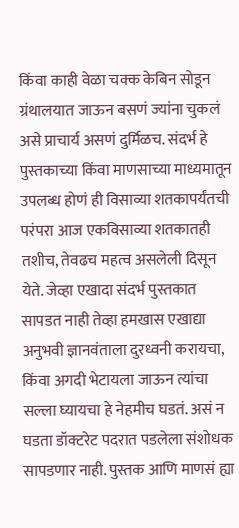किंवा काही वेळा चक्क केबिन सोडून ग्रंथालयात जाऊन बसणं ज्यांना चुकलं असे प्राचार्य असणं दुर्मिळच. संदर्भ हे पुस्तकाच्या किंवा माणसाच्या माध्यमातून उपलब्ध होणं ही विसाव्या शतकापर्यंतची परंपरा आज एकविसाव्या शतकातही तशीच, तेवढच महत्व असलेली दिसून येते. जेव्हा एखादा संदर्भ पुस्तकात सापडत नाही तेव्हा हमखास एखाद्या अनुभवी ज्ञानवंताला दुरध्वनी करायचा, किंवा अगदी भेटायला जाऊन त्यांचा सल्ला घ्यायचा हे नेहमीच घडतं. असं न घडता डॉक्टरेट पदरात पडलेला संशोधक सापडणार नाही. पुस्तक आणि माणसं ह्या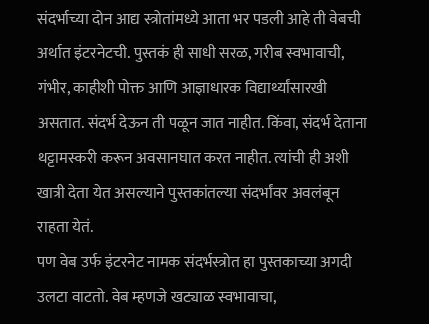संदर्भाच्या दोन आद्य स्त्रोतांमध्ये आता भर पडली आहे ती वेबची अर्थात इंटरनेटची. पुस्तकं ही साधी सरळ, गरीब स्वभावाची, गंभीर, काहीशी पोक्त आणि आज्ञाधारक विद्यार्थ्यांसारखी असतात. संदर्भ देऊन ती पळून जात नाहीत. किंवा, संदर्भ देताना थट्टामस्करी करून अवसानघात करत नाहीत. त्यांची ही अशी खात्री देता येत असल्याने पुस्तकांतल्या संदर्भांवर अवलंबून राहता येतं.
पण वेब उर्फ इंटरनेट नामक संदर्भस्त्रोत हा पुस्तकाच्या अगदी उलटा वाटतो. वेब म्हणजे खट्याळ स्वभावाचा,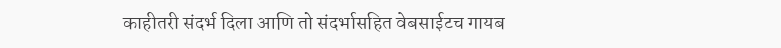काहीतरी संदर्भ दिला आणि तो संदर्भासहित वेबसाईटच गायब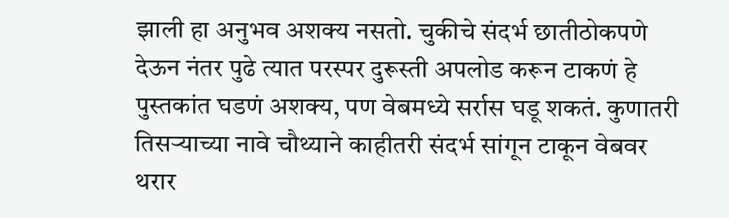झाली हा अनुभव अशक्य नसतो. चुकीचे संदर्भ छातीठोकपणे देऊन नंतर पुढे त्यात परस्पर दुरूस्ती अपलोड करून टाकणं हे पुस्तकांत घडणं अशक्य, पण वेबमध्ये सर्रास घडू शकतं. कुणातरी तिसर्‍याच्या नावे चौथ्याने काहीतरी संदर्भ सांगून टाकून वेबवर थरार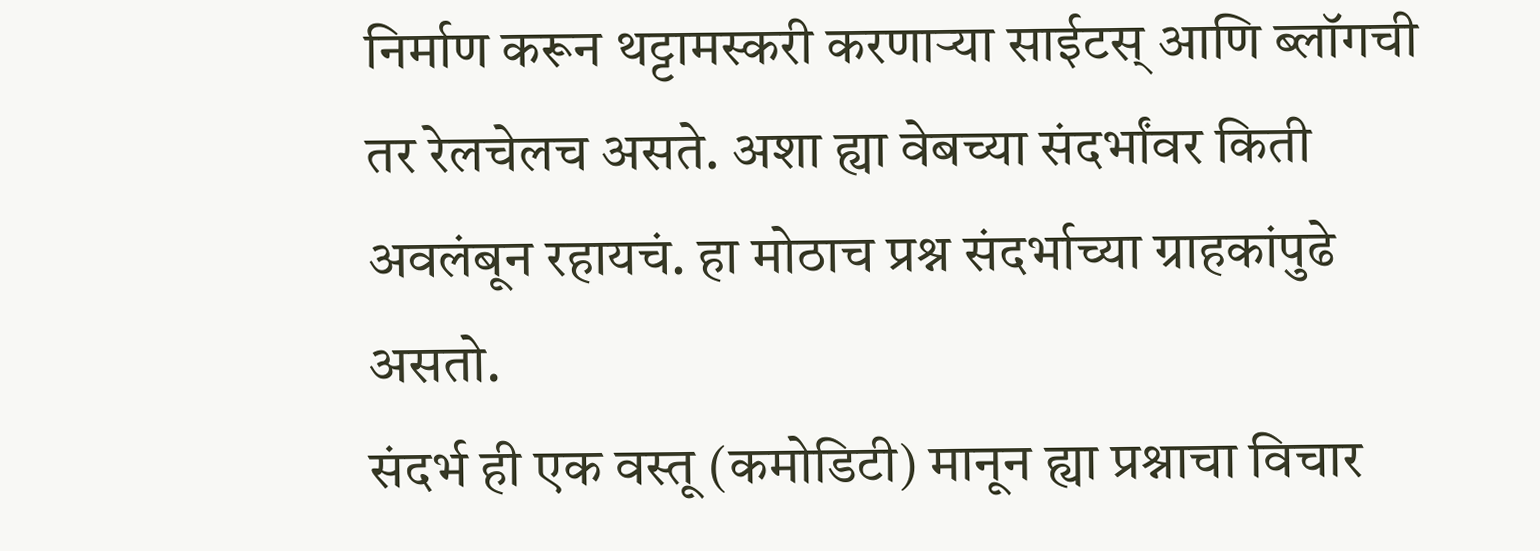निर्माण करून थट्टामस्करी करणार्‍या साईटस् आणि ब्लॉगची तर रेलचेलच असते. अशा ह्या वेबच्या संदर्भांवर किती अवलंबून रहायचं. हा मोठाच प्रश्न संदर्भाच्या ग्राहकांपुढे असतो.
संदर्भ ही एक वस्तू (कमोडिटी) मानून ह्या प्रश्नाचा विचार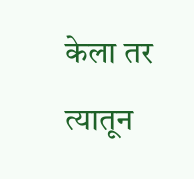केला तर त्यातून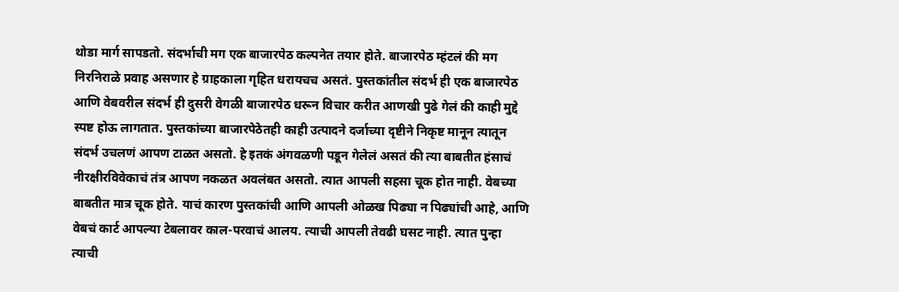थोडा मार्ग सापडतो. संदर्भाची मग एक बाजारपेठ कल्पनेत तयार होते. बाजारपेठ म्हंटलं की मग निरनिराळे प्रवाह असणार हे ग्राहकाला गृहित धरायचच असतं. पुस्तकांतील संदर्भ ही एक बाजारपेठ आणि वेबवरील संदर्भ ही दुसरी वेगळी बाजारपेठ धरून विचार करीत आणखी पुढे गेलं की काही मुद्दे स्पष्ट होऊ लागतात. पुस्तकांच्या बाजारपेठेतही काही उत्पादने दर्जाच्या दृष्टीने निकृष्ट मानून त्यातून संदर्भ उचलणं आपण टाळत असतो. हे इतकं अंगवळणी पडून गेलेलं असतं की त्या बाबतीत हंसाचं नीरक्षीरविवेकाचं तंत्र आपण नकळत अवलंबत असतो. त्यात आपली सहसा चूक होत नाही. वेबच्या बाबतीत मात्र चूक होते. याचं कारण पुस्तकांची आणि आपली ओळख पिढ्या न पिढ्यांची आहे, आणि वेबचं कार्ट आपल्या टेबलावर काल-परवाचं आलय. त्याची आपली तेवढी घसट नाही. त्यात पुन्हा त्याची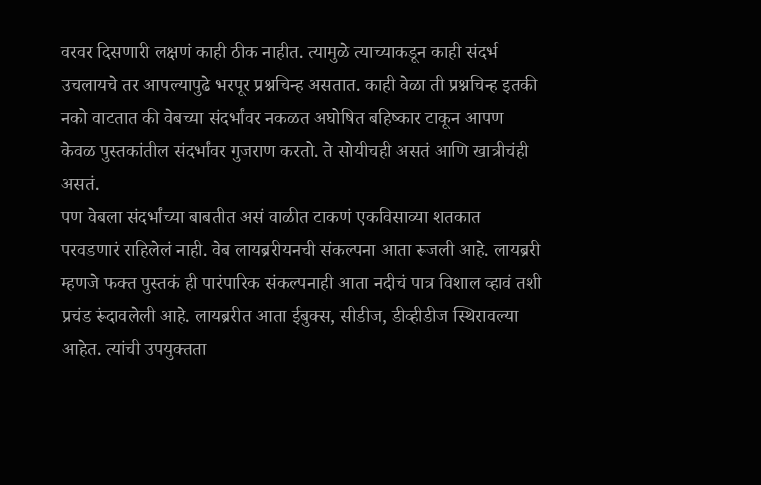वरवर दिसणारी लक्षणं काही ठीक नाहीत. त्यामुळे त्याच्याकडून काही संदर्भ उचलायचे तर आपल्यापुढे भरपूर प्रश्नचिन्ह असतात. काही वेळा ती प्रश्नचिन्ह इतकी नको वाटतात की वेबच्या संदर्भांवर नकळत अघोषित बहिष्कार टाकून आपण केवळ पुस्तकांतील संदर्भांवर गुजराण करतो. ते सोयीचही असतं आणि खात्रीचंही असतं.
पण वेबला संदर्भांच्या बाबतीत असं वाळीत टाकणं एकविसाव्या शतकात परवडणारं राहिलेलं नाही. वेब लायब्ररीयनची संकल्पना आता रूजली आहे. लायब्ररी म्हणजे फक्त पुस्तकं ही पारंपारिक संकल्पनाही आता नदीचं पात्र विशाल व्हावं तशी प्रचंड रूंदावलेली आहे. लायब्ररीत आता ईबुक्स, सीडीज, डीव्हीडीज स्थिरावल्या आहेत. त्यांची उपयुक्तता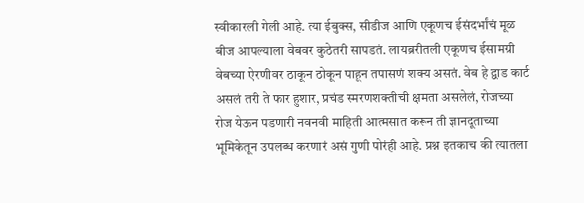स्वीकारली गेली आहे. त्या ईबुक्स, सीडीज आणि एकूणच ईसंदर्भांचं मूळ बीज आपल्याला वेबवर कुठेतरी सापडतं. लायब्ररीतली एकूणच ईसामग्री वेबच्या ऐरणीवर ठाकून ठोकून पाहून तपासणं शक्य असतं. वेब हे द्वाड कार्ट असलं तरी ते फार हुशार, प्रचंड स्मरणशक्तीची क्षमता असलेलं, रोजच्या रोज येऊन पडणारी नवनवी माहिती आत्मसात करून ती ज्ञानदूताच्या भूमिकेतून उपलब्ध करणारं असं गुणी पोरंही आहे. प्रश्न इतकाच की त्यातला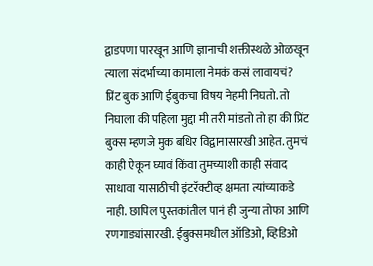द्वाडपणा पारखून आणि ज्ञानाची शक्तीस्थळे ओळखून त्याला संदर्भाच्या कामाला नेमकं कसं लावायचं?
प्रिंट बुक आणि ईबुकचा विषय नेहमी निघतो. तो निघाला की पहिला मुद्दा मी तरी मांडतो तो हा की प्रिंट बुक्स म्हणजे मुक बधिर विद्वानासारखी आहेत. तुमचं काही ऐकून घ्यावं किंवा तुमच्याशी काही संवाद साधावा यासाठीची इंटरॅक्टीव्ह क्षमता त्यांच्याकडे नाही. छापिल पुस्तकांतील पानं ही जुन्या तोफा आणि रणगाड्यांसारखी. ईबुक्समधील ऑडिओ, व्हिडिओ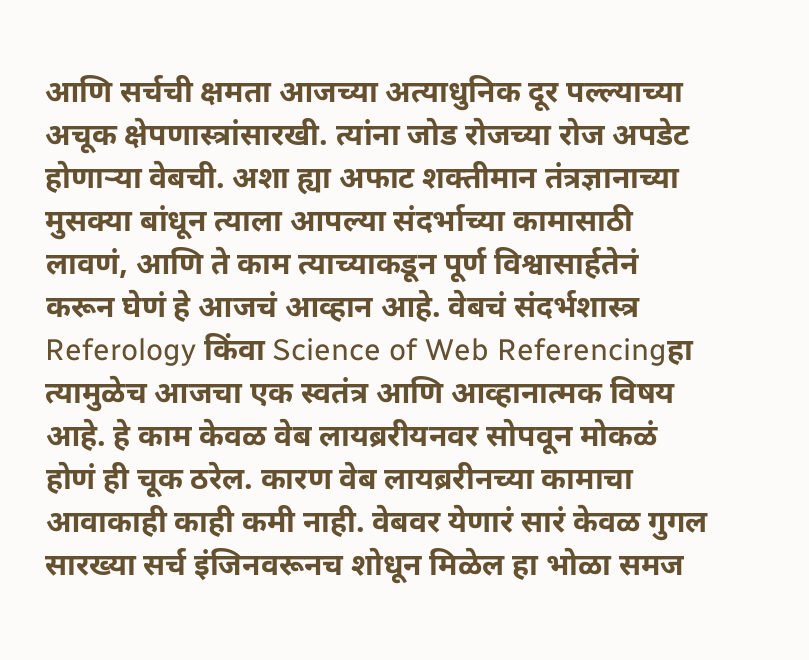आणि सर्चची क्षमता आजच्या अत्याधुनिक दूर पल्ल्याच्या अचूक क्षेपणास्त्रांसारखी. त्यांना जोड रोजच्या रोज अपडेट होणार्‍या वेबची. अशा ह्या अफाट शक्तीमान तंत्रज्ञानाच्या मुसक्या बांधून त्याला आपल्या संदर्भाच्या कामासाठी लावणं, आणि ते काम त्याच्याकडून पूर्ण विश्वासार्हतेनं करून घेणं हे आजचं आव्हान आहे. वेबचं संदर्भशास्त्र Referology किंवा Science of Web Referencingहा त्यामुळेच आजचा एक स्वतंत्र आणि आव्हानात्मक विषय आहे. हे काम केवळ वेब लायब्ररीयनवर सोपवून मोकळं होणं ही चूक ठरेल. कारण वेब लायब्ररीनच्या कामाचा आवाकाही काही कमी नाही. वेबवर येणारं सारं केवळ गुगल सारख्या सर्च इंजिनवरूनच शोधून मिळेल हा भोळा समज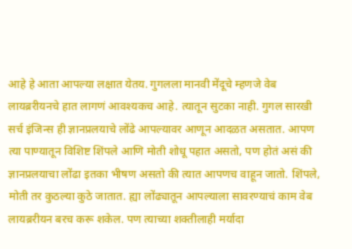आहे हे आता आपल्या लक्षात येतय. गुगलला मानवी मेंदूचे म्हणजे वेब लायब्ररीयनचे हात लागणं आवश्यकच आहे. त्यातून सुटका नाही. गुगल सारखी सर्च इंजिन्स ही ज्ञानप्रलयाचे लोंढे आपल्यावर आणून आदळत असतात. आपण त्या पाण्यातून विशिष्ट शिंपले आणि मोती शोधू पहात असतो, पण होतं असं की ज्ञानप्रलयाचा लोंढा इतका भीषण असतो की त्यात आपणच वाहून जातो. शिंपले, मोती तर कुठल्या कुठे जातात. ह्या लोंढ्यातून आपल्याला सावरण्याचं काम वेब लायब्ररीयन बरच करू शकेल. पण त्याच्या शक्तीलाही मर्यादा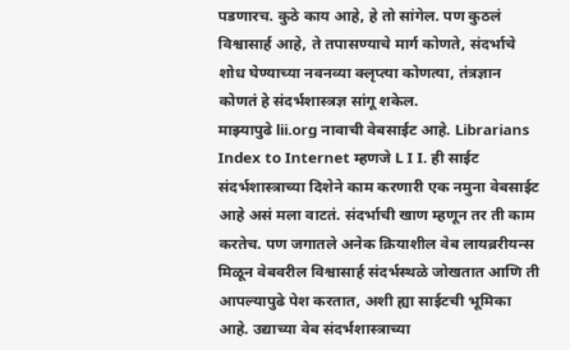पडणारच. कुठे काय आहे, हे तो सांगेल. पण कुठलं विश्वासार्ह आहे, ते तपासण्याचे मार्ग कोणते, संदर्भाचे शोध घेण्याच्या नवनव्या क्लृप्त्या कोणत्या, तंत्रज्ञान कोणतं हे संदर्भशास्त्रज्ञ सांगू शकेल.
माझ्यापुढे lii.org नावाची वेबसाईट आहे. Librarians Index to Internet म्हणजे L I I. ही साईट संदर्भशास्त्राच्या दिशेने काम करणारी एक नमुना वेबसाईट आहे असं मला वाटतं. संदर्भाची खाण म्हणून तर ती काम करतेच. पण जगातले अनेक क्रियाशील वेब लायब्ररीयन्स मिळून वेबवरील विश्वासार्ह संदर्भस्थळे जोखतात आणि ती आपल्यापुढे पेश करतात, अशी ह्या साईटची भूमिका आहे. उद्याच्या वेब संदर्भशास्त्राच्या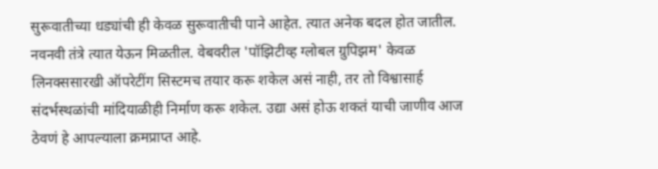सुरूवातीच्या धड्यांची ही केवळ सुरूवातीची पाने आहेत. त्यात अनेक बदल होत जातील. नवनवी तंत्रे त्यात येऊन मिळतील. वेबवरील 'पॉझिटीव्ह ग्लोबल ग्रुपिझम' केवळ लिनक्ससारखी ऑपरेटींग सिस्टमच तयार करू शकेल असं नाही, तर तो विश्वासार्ह संदर्भस्थळांची मांदियाळीही निर्माण करू शकेल. उद्या असं होऊ शकतं याची जाणीव आज ठेवणं हे आपल्याला क्रमप्राप्त आहे.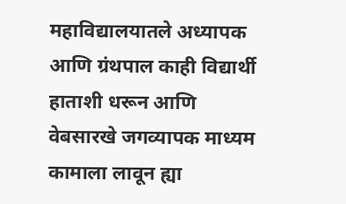महाविद्यालयातले अध्यापक आणि ग्रंथपाल काही विद्यार्थी हाताशी धरून आणि वेबसारखे जगव्यापक माध्यम कामाला लावून ह्या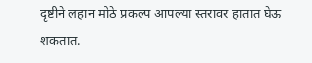दृष्टीने लहान मोठे प्रकल्प आपल्या स्तरावर हातात घेऊ शकतात.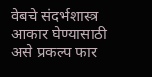वेबचे संदर्भशास्त्र आकार घेण्यासाठी असे प्रकल्प फार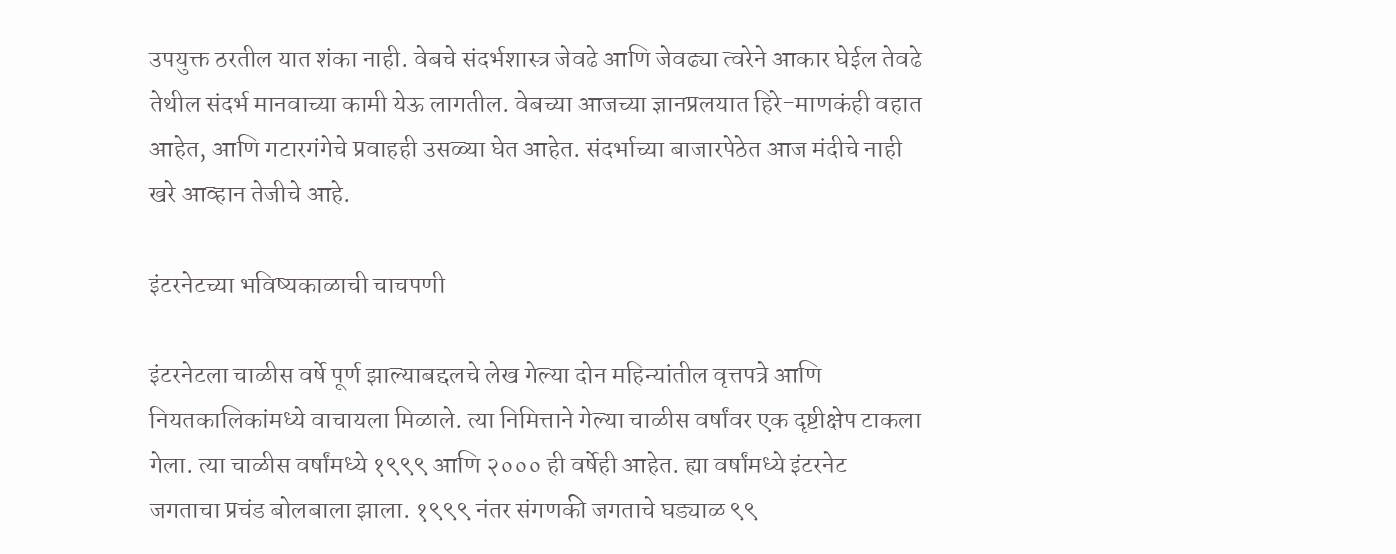उपयुक्त ठरतील यात शंका नाही. वेबचे संदर्भशास्त्र जेवढे आणि जेवढ्या त्वरेने आकार घेईल तेवढे तेथील संदर्भ मानवाच्या कामी येऊ लागतील. वेबच्या आजच्या ज्ञानप्रलयात हिरे-माणकंही वहात आहेत, आणि गटारगंगेचे प्रवाहही उसळ्या घेत आहेत. संदर्भाच्या बाजारपेठेत आज मंदीचे नाही खरे आव्हान तेजीचे आहे.

इंटरनेटच्या भविष्यकाळाची चाचपणी

इंटरनेटला चाळीस वर्षे पूर्ण झाल्याबद्दलचे लेख गेल्या दोन महिन्यांतील वृत्तपत्रे आणि नियतकालिकांमध्ये वाचायला मिळाले. त्या निमित्ताने गेल्या चाळीस वर्षांवर एक दृष्टीक्षेप टाकला गेला. त्या चाळीस वर्षांमध्ये १९९९ आणि २००० ही वर्षेही आहेत. ह्या वर्षांमध्ये इंटरनेट जगताचा प्रचंड बोलबाला झाला. १९९९ नंतर संगणकी जगताचे घड्याळ ९९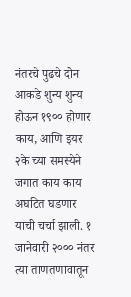नंतरचे पुढचे दोन आकडे शुन्य शुन्य होऊन १९०० होणार काय, आणि इयर २के च्या समस्येने जगात काय काय अघटित घडणार याची चर्चा झाली. १ जानेवारी २००० नंतर त्या ताणतणावातून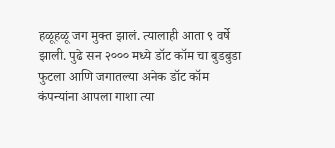हळूहळू जग मुक्त झालं. त्यालाही आता ९ वर्षे झाली. पुढे सन २००० मध्ये डॉट कॉम चा बुडबुडा फुटला आणि जगातल्या अनेक डॉट कॉम कंपन्यांना आपला गाशा त्या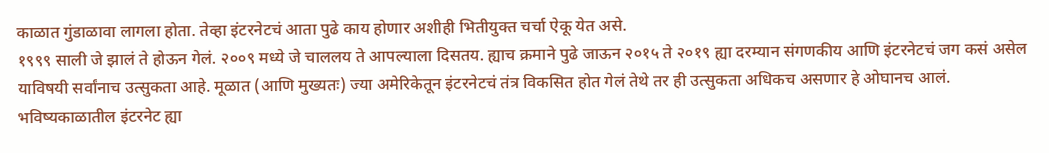काळात गुंडाळावा लागला होता. तेव्हा इंटरनेटचं आता पुढे काय होणार अशीही भितीयुक्त चर्चा ऐकू येत असे.
१९९९ साली जे झालं ते होऊन गेलं. २००९ मध्ये जे चाललय ते आपल्याला दिसतय. ह्याच क्रमाने पुढे जाऊन २०१५ ते २०१९ ह्या दरम्यान संगणकीय आणि इंटरनेटचं जग कसं असेल याविषयी सर्वांनाच उत्सुकता आहे. मूळात (आणि मुख्यतः) ज्या अमेरिकेतून इंटरनेटचं तंत्र विकसित होत गेलं तेथे तर ही उत्सुकता अधिकच असणार हे ओघानच आलं. भविष्यकाळातील इंटरनेट ह्या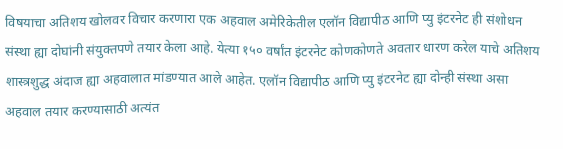विषयाचा अतिशय खोलवर विचार करणारा एक अहवाल अमेरिकेतील एलॉन विद्यापीठ आणि प्यु इंटरनेट ही संशोधन संस्था ह्या दोघांनी संयुक्तपणे तयार केला आहे. येत्या १५० वर्षांत इंटरनेट कोणकोणते अवतार धारण करेल याचे अतिशय शास्त्रशुद्ध अंदाज ह्या अहवालात मांडण्यात आले आहेत. एलॉन विद्यापीठ आणि प्यु इंटरनेट ह्या दोन्ही संस्था असा अहवाल तयार करण्यासाठी अत्यंत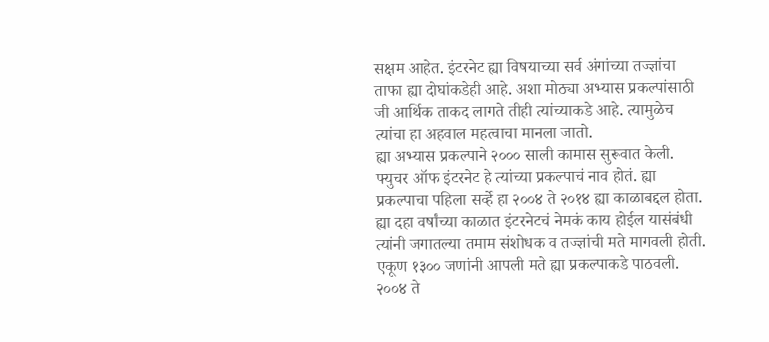सक्षम आहेत. इंटरनेट ह्या विषयाच्या सर्व अंगांच्या तज्ज्ञांचा ताफा ह्या दोघांकडेही आहे. अशा मोठ्या अभ्यास प्रकल्पांसाठी जी आर्थिक ताकद लागते तीही त्यांच्याकडे आहे. त्यामुळेच त्यांचा हा अहवाल महत्वाचा मानला जातो.
ह्या अभ्यास प्रकल्पाने २००० साली कामास सुरूवात केली. फ्युचर ऑफ इंटरनेट हे त्यांच्या प्रकल्पाचं नाव होतं. ह्या प्रकल्पाचा पहिला सर्व्हे हा २००४ ते २०१४ ह्या काळाबद्दल होता. ह्या दहा वर्षांच्या काळात इंटरनेटचं नेमकं काय होईल यासंबंधी त्यांनी जगातल्या तमाम संशोधक व तज्ज्ञांची मते मागवली होती. एकूण १३०० जणांनी आपली मते ह्या प्रकल्पाकडे पाठवली. २००४ ते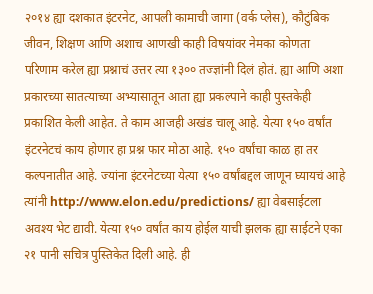२०१४ ह्या दशकात इंटरनेट, आपली कामाची जागा (वर्क प्लेस), कौटुंबिक जीवन, शिक्षण आणि अशाच आणखी काही विषयांवर नेमका कोणता परिणाम करेल ह्या प्रश्नाचं उत्तर त्या १३०० तज्ज्ञांनी दिलं होतं. ह्या आणि अशा प्रकारच्या सातत्याच्या अभ्यासातून आता ह्या प्रकल्पाने काही पुस्तकेही प्रकाशित केली आहेत. ते काम आजही अखंड चालू आहे. येत्या १५० वर्षांत इंटरनेटचं काय होणार हा प्रश्न फार मोठा आहे. १५० वर्षांचा काळ हा तर कल्पनातीत आहे. ज्यांना इंटरनेटच्या येत्या १५० वर्षांबद्दल जाणून घ्यायचं आहे त्यांनी http://www.elon.edu/predictions/ ह्या वेबसाईटला अवश्य भेट द्यावी. येत्या १५० वर्षांत काय होईल याची झलक ह्या साईटने एका २१ पानी सचित्र पुस्तिकेत दिली आहे. ही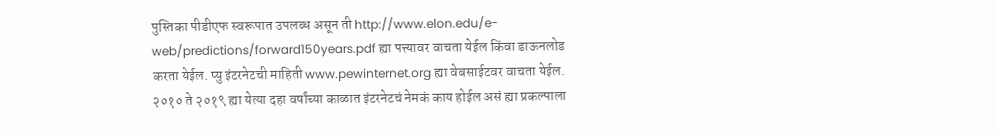पुस्तिका पीडीएफ स्वरूपात उपलब्ध असून ती http://www.elon.edu/e-web/predictions/forward150years.pdf ह्या पत्त्यावर वाचता येईल किंवा डाऊनलोड करता येईल. प्यु इंटरनेटची माहिती www.pewinternet.org ह्या वेबसाईटवर वाचता येईल.
२०१० ते २०१९ ह्या येत्या दहा वर्षांच्या काळात इंटरनेटचं नेमकं काय होईल असं ह्या प्रकल्पाला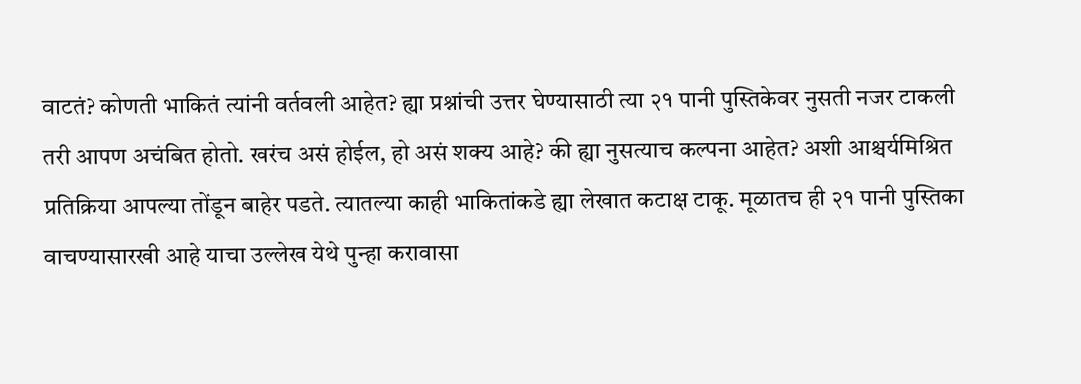वाटतं? कोणती भाकितं त्यांनी वर्तवली आहेत? ह्या प्रश्नांची उत्तर घेण्यासाठी त्या २१ पानी पुस्तिकेवर नुसती नजर टाकली तरी आपण अचंबित होतो. खरंच असं होईल, हो असं शक्य आहे? की ह्या नुसत्याच कल्पना आहेत? अशी आश्चर्यमिश्रित प्रतिक्रिया आपल्या तोंडून बाहेर पडते. त्यातल्या काही भाकितांकडे ह्या लेखात कटाक्ष टाकू. मूळातच ही २१ पानी पुस्तिका वाचण्यासारखी आहे याचा उल्लेख येथे पुन्हा करावासा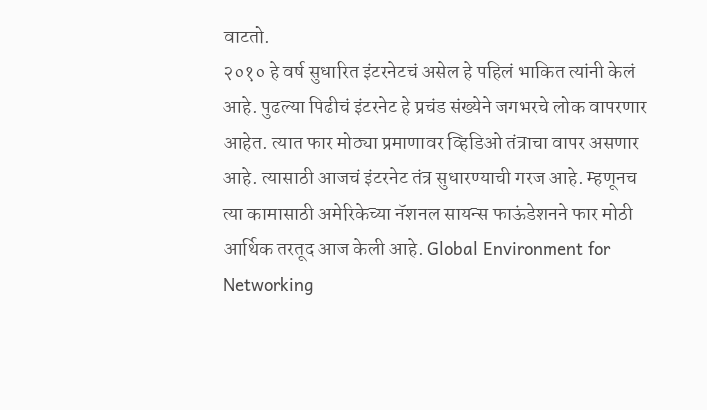वाटतो.
२०१० हे वर्ष सुधारित इंटरनेटचं असेल हे पहिलं भाकित त्यांनी केलं आहे. पुढल्या पिढीचं इंटरनेट हे प्रचंड संख्येने जगभरचे लोक वापरणार आहेत. त्यात फार मोठ्या प्रमाणावर व्हिडिओ तंत्राचा वापर असणार आहे. त्यासाठी आजचं इंटरनेट तंत्र सुधारण्याची गरज आहे. म्हणूनच त्या कामासाठी अमेरिकेच्या नॅशनल सायन्स फाऊंडेशनने फार मोठी आर्थिक तरतूद आज केली आहे. Global Environment for Networking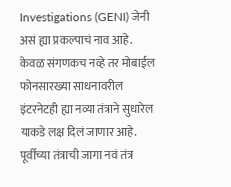Investigations (GENI) जेनी असं ह्या प्रकल्पाचं नाव आहे. केवळ संगणकच नव्हे तर मोबाईल फोनसारख्या साधनावरील इंटरनेटही ह्या नव्या तंत्राने सुधारेल याकडे लक्ष दिलं जाणार आहे. पूर्वीच्या तंत्राची जागा नवं तंत्र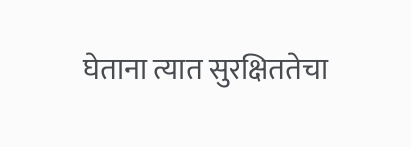घेताना त्यात सुरक्षिततेचा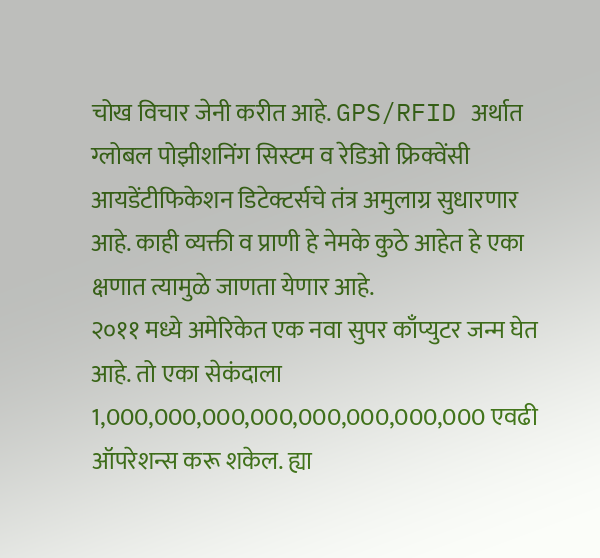चोख विचार जेनी करीत आहे. GPS/RFID अर्थात ग्लोबल पोझीशनिंग सिस्टम व रेडिओ फ्रिक्वेंसी आयडेंटीफिकेशन डिटेक्टर्सचे तंत्र अमुलाग्र सुधारणार आहे. काही व्यक्ती व प्राणी हे नेमके कुठे आहेत हे एका क्षणात त्यामुळे जाणता येणार आहे.
२०११ मध्ये अमेरिकेत एक नवा सुपर काँप्युटर जन्म घेत आहे. तो एका सेकंदाला 1,000,000,000,000,000,000,000,000 एवढी ऑपरेशन्स करू शकेल. ह्या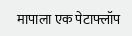मापाला एक पेटाफ्लॉप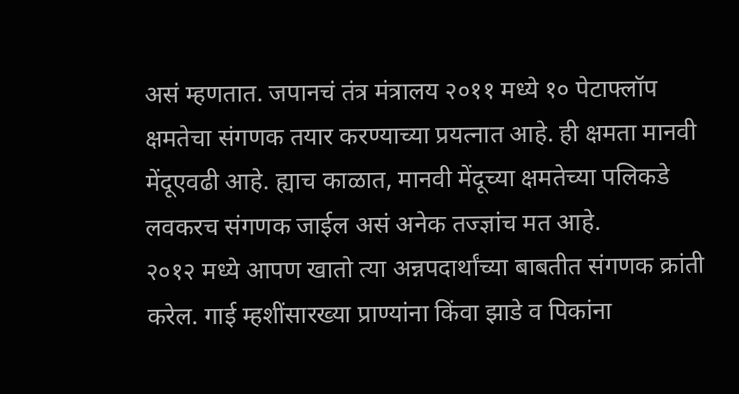असं म्हणतात. जपानचं तंत्र मंत्रालय २०११ मध्ये १० पेटाफ्लॉप क्षमतेचा संगणक तयार करण्याच्या प्रयत्नात आहे. ही क्षमता मानवी मेंदूएवढी आहे. ह्याच काळात, मानवी मेंदूच्या क्षमतेच्या पलिकडे लवकरच संगणक जाईल असं अनेक तज्ज्ञांच मत आहे.
२०१२ मध्ये आपण खातो त्या अन्नपदार्थांच्या बाबतीत संगणक क्रांती करेल. गाई म्हशींसारख्या प्राण्यांना किंवा झाडे व पिकांना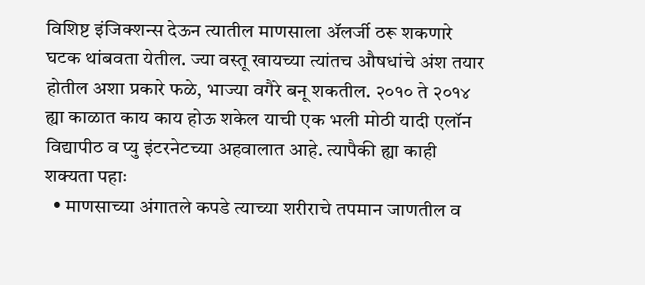विशिष्ट इंजिक्शन्स देऊन त्यातील माणसाला ॲलर्जी ठरू शकणारे घटक थांबवता येतील. ज्या वस्तू खायच्या त्यांतच औषधांचे अंश तयार होतील अशा प्रकारे फळे, भाज्या वगैरे बनू शकतील. २०१० ते २०१४ ह्या काळात काय काय होऊ शकेल याची एक भली मोठी यादी एलॉन विद्यापीठ व प्यु इंटरनेटच्या अहवालात आहे. त्यापैकी ह्या काही शक्यता पहाः
  • माणसाच्या अंगातले कपडे त्याच्या शरीराचे तपमान जाणतील व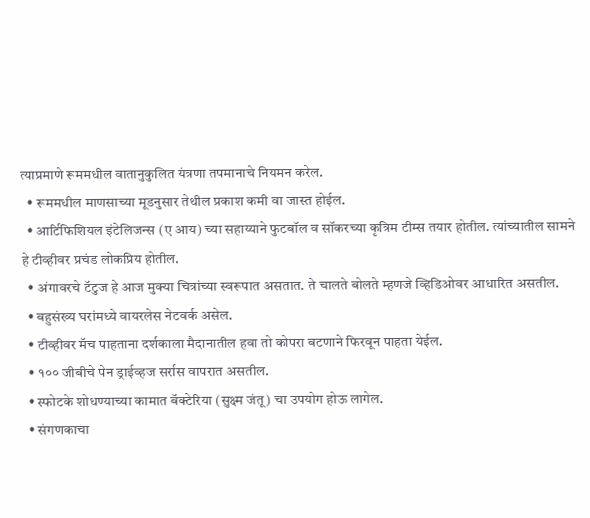त्याप्रमाणे रूममधील वातानुकुलित यंत्रणा तपमानाचे नियमन करेल.
  • रूममधील माणसाच्या मूडनुसार तेथील प्रकाश कमी वा जास्त होईल.
  • आर्टिफिशियल इंटेलिजन्स (ए आय) च्या सहाय्याने फुटबॉल व सॉकरच्या कृत्रिम टीम्स तयार होतील. त्यांच्यातील सामने हे टीव्हीवर प्रचंड लोकप्रिय होतील.
  • अंगावरचे टॅटुज हे आज मुक्या चित्रांच्या स्वरूपात असतात. ते चालते बोलते म्हणजे व्हिडिओवर आधारित असतील.
  • बहुसंख्य घरांमध्ये वायरलेस नेटवर्क असेल.
  • टीव्हीवर मॅच पाहताना दर्शकाला मैदानातील हवा तो कोपरा बटणाने फिरवून पाहता येईल.
  • १०० जीबीचे पेन ड्राईव्हज सर्रास वापरात असतील.
  • स्फोटके शोधण्याच्या कामात बॅक्टेरिया (सुक्ष्म जंतू) चा उपयोग होऊ लागेल.
  • संगणकाचा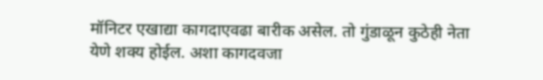मॉनिटर एखाद्या कागदाएवढा बारीक असेल. तो गुंडाळून कुठेही नेता येणे शक्य होईल. अशा कागदवजा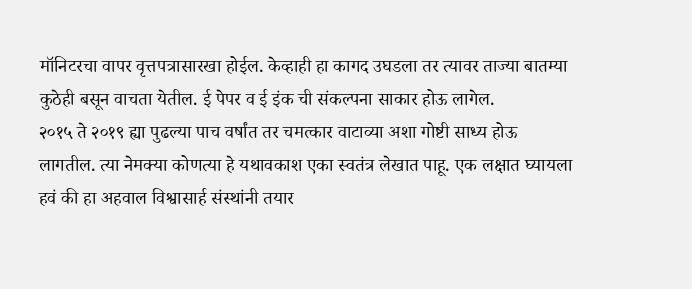मॉनिटरचा वापर वृत्तपत्रासारखा होईल. केव्हाही हा कागद उघडला तर त्यावर ताज्या बातम्या कुठेही बसून वाचता येतील. ई पेपर व ई इंक ची संकल्पना साकार होऊ लागेल.
२०१५ ते २०१९ ह्या पुढल्या पाच वर्षांत तर चमत्कार वाटाव्या अशा गोष्टी साध्य होऊ लागतील. त्या नेमक्या कोणत्या हे यथावकाश एका स्वतंत्र लेखात पाहू. एक लक्षात घ्यायला हवं की हा अहवाल विश्वासार्ह संस्थांनी तयार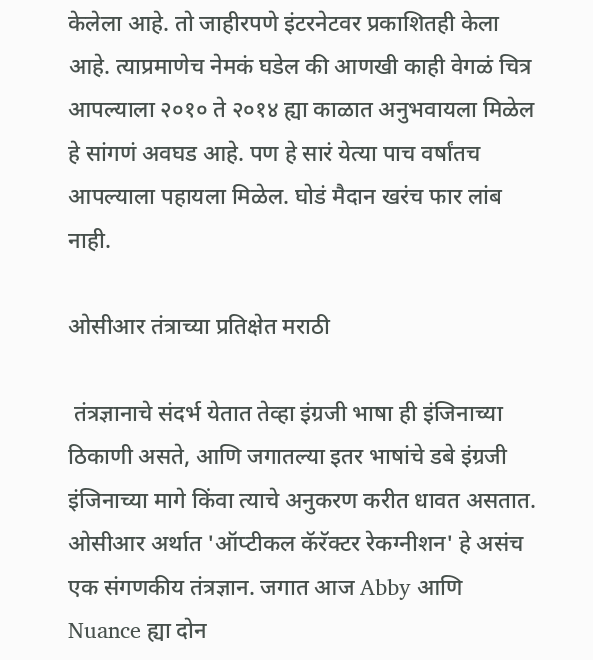केलेला आहे. तो जाहीरपणे इंटरनेटवर प्रकाशितही केला आहे. त्याप्रमाणेच नेमकं घडेल की आणखी काही वेगळं चित्र आपल्याला २०१० ते २०१४ ह्या काळात अनुभवायला मिळेल हे सांगणं अवघड आहे. पण हे सारं येत्या पाच वर्षांतच आपल्याला पहायला मिळेल. घोडं मैदान खरंच फार लांब नाही.

ओसीआर तंत्राच्या प्रतिक्षेत मराठी

 तंत्रज्ञानाचे संदर्भ येतात तेव्हा इंग्रजी भाषा ही इंजिनाच्या ठिकाणी असते, आणि जगातल्या इतर भाषांचे डबे इंग्रजी इंजिनाच्या मागे किंवा त्याचे अनुकरण करीत धावत असतात. ओसीआर अर्थात 'ऑप्टीकल कॅरॅक्टर रेकग्नीशन' हे असंच एक संगणकीय तंत्रज्ञान. जगात आज Abby आणि Nuance ह्या दोन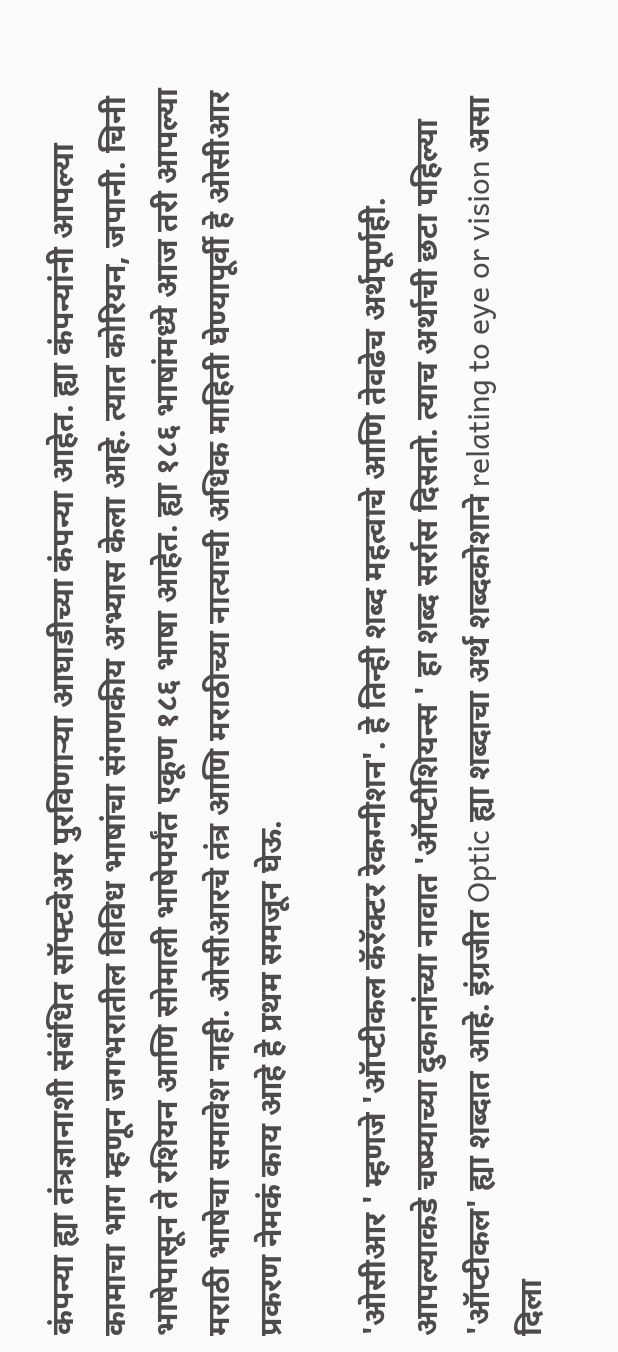कंपन्या ह्या तंत्रज्ञानाशी संबंधित सॉफ्टवेअर पुरविणार्‍या आघाडीच्या कंपन्या आहेत. ह्या कंपन्यांनी आपल्या कामाचा भाग म्हणून जगभरातील विविध भाषांचा संगणकीय अभ्यास केला आहे. त्यात कोरियन, जपानी. चिनी भाषेपासून ते रशियन आणि सोमाली भाषेपर्यंत एकूण १८६ भाषा आहेत. ह्या १८६ भाषांमध्ये आज तरी आपल्या मराठी भाषेचा समावेश नाही. ओसीआरचे तंत्र आणि मराठीच्या नात्याची अधिक माहिती घेण्यापूर्वी हे ओसीआर प्रकरण नेमकं काय आहे हे प्रथम समजून घेऊ.

'ओसीआर ' म्हणजे 'ऑप्टीकल कॅरॅक्टर रेकग्नीशन'. हे तिन्ही शब्द महत्वाचे आणि तेवढेच अर्थपूर्णही. आपल्याकडे चष्म्याच्या दुकानांच्या नावात 'ऑप्टीशियन्स ' हा शब्द सर्रास दिसतो. त्याच अर्थाची छटा पहिल्या 'ऑप्टीकल' ह्या शब्दात आहे. इंग्रजीत Optic ह्या शब्दाचा अर्थ शब्दकोशाने relating to eye or vision असा दिला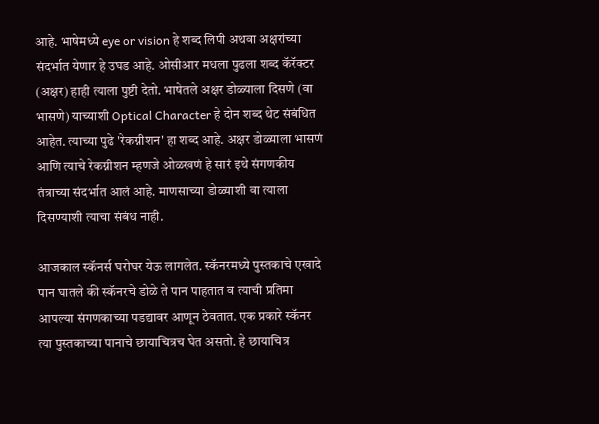आहे. भाषेमध्ये eye or vision हे शब्द लिपी अथवा अक्षरांच्या संदर्भात येणार हे उघड आहे. ओसीआर मधला पुढला शब्द कॅरॅक्टर (अक्षर) हाही त्याला पुष्टी देतो. भाषेतले अक्षर डोळ्याला दिसणे (वा भासणे) याच्याशी Optical Character हे दोन शब्द थेट संबंधित आहेत. त्याच्या पुढे 'रेकग्नीशन' हा शब्द आहे. अक्षर डोळ्याला भासणं आणि त्याचे रेकग्नीशन म्हणजे ओळखणं हे सारं इथे संगणकीय तंत्राच्या संदर्भात आलं आहे. माणसाच्या डोळ्याशी वा त्याला दिसण्याशी त्याचा संबंध नाही.

आजकाल स्कॅनर्स घरोघर येऊ लागलेत. स्कॅनरमध्ये पुस्तकाचे एखादे पान घातले की स्कॅनरचे डोळे ते पान पाहतात व त्याची प्रतिमा आपल्या संगणकाच्या पडद्यावर आणून ठेवतात. एक प्रकारे स्कॅनर त्या पुस्तकाच्या पानाचे छायाचित्रच घेत असतो. हे छायाचित्र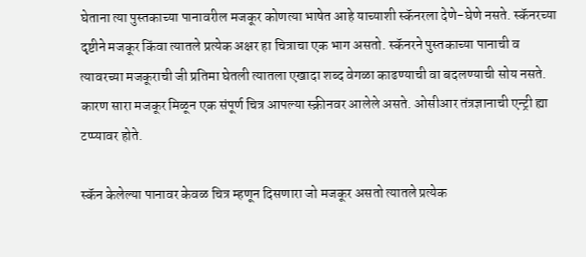घेताना त्या पुस्तकाच्या पानावरील मजकूर कोणत्या भाषेत आहे याच्याशी स्कॅनरला देणे-घेणे नसते. स्कॅनरच्या दृष्टीने मजकूर किंवा त्यातले प्रत्येक अक्षर हा चित्राचा एक भाग असतो. स्कॅनरने पुस्तकाच्या पानाची व त्यावरच्या मजकूराची जी प्रतिमा घेतली त्यातला एखादा शब्द वेगळा काढण्याची वा बदलण्याची सोय नसते. कारण सारा मजकूर मिळून एक संपूर्ण चित्र आपल्या स्क्रीनवर आलेले असते. ओसीआर तंत्रज्ञानाची एन्ट्री ह्या टप्प्यावर होते.

स्कॅन केलेल्या पानावर केवळ चित्र म्हणून दिसणारा जो मजकूर असतो त्यातले प्रत्येक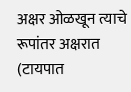अक्षर ओळखून त्याचे रूपांतर अक्षरात (टायपात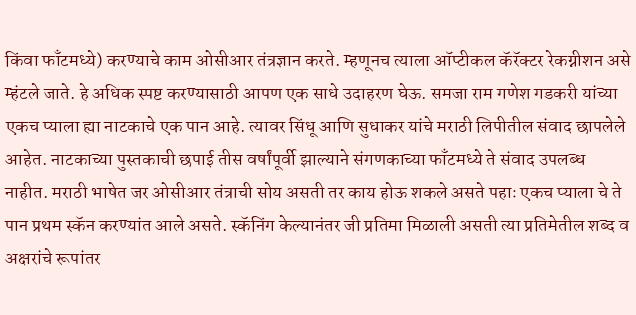किंवा फाँटमध्ये) करण्याचे काम ओसीआर तंत्रज्ञान करते. म्हणूनच त्याला ऑप्टीकल कॅरॅक्टर रेकग्नीशन असे म्हंटले जाते. हे अधिक स्पष्ट करण्यासाठी आपण एक साधे उदाहरण घेऊ. समजा राम गणेश गडकरी यांच्या एकच प्याला ह्या नाटकाचे एक पान आहे. त्यावर सिंधू आणि सुधाकर यांचे मराठी लिपीतील संवाद छापलेले आहेत. नाटकाच्या पुस्तकाची छपाई तीस वर्षांपूर्वी झाल्याने संगणकाच्या फाँटमध्ये ते संवाद उपलब्ध नाहीत. मराठी भाषेत जर ओसीआर तंत्राची सोय असती तर काय होऊ शकले असते पहाः एकच प्याला चे ते पान प्रथम स्कॅन करण्यांत आले असते. स्कॅनिंग केल्यानंतर जी प्रतिमा मिळाली असती त्या प्रतिमेतील शब्द व अक्षरांचे रूपांतर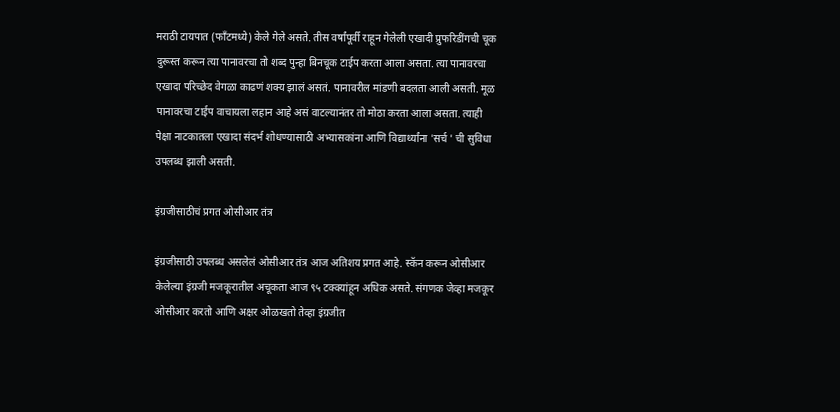मराठी टायपात (फाँटमध्ये) केले गेले असते. तीस वर्षांपूर्वी राहून गेलेली एखादी प्रुफरिडींगची चूक दुरूस्त करून त्या पानावरचा तो शब्द पुन्हा बिनचूक टाईप करता आला असता. त्या पानावरचा एखादा परिच्छेद वेगळा काढणं शक्य झालं असतं. पानावरील मांडणी बदलता आली असती. मूळ पानावरचा टाईप वाचायला लहान आहे असं वाटल्यानंतर तो मोठा करता आला असता. त्याही पेक्षा नाटकातला एखादा संदर्भ शोधण्यासाठी अभ्यासकांना आणि विद्यार्थ्यांना 'सर्च ' ची सुविधा उपलब्ध झाली असती.

इंग्रजीसाठीचं प्रगत ओसीआर तंत्र

इंग्रजीसाठी उपलब्ध असलेलं ओसीआर तंत्र आज अतिशय प्रगत आहे. स्कॅन करून ओसीआर केलेल्या इंग्रजी मजकूरातील अचूकता आज ९५ टक्क्यांहून अधिक असते. संगणक जेव्हा मजकूर ओसीआर करतो आणि अक्षर ओळखतो तेव्हा इंग्रजीत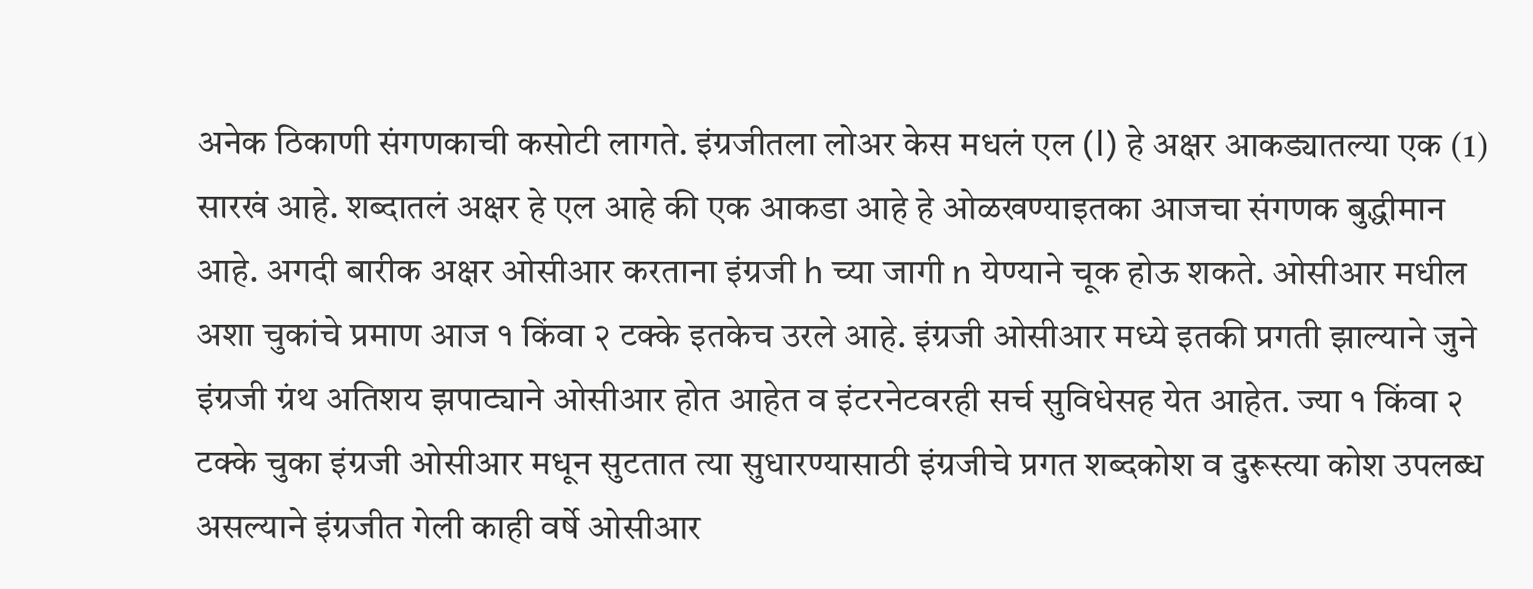अनेक ठिकाणी संगणकाची कसोटी लागते. इंग्रजीतला लोअर केस मधलं एल (l) हे अक्षर आकड्यातल्या एक (1) सारखं आहे. शब्दातलं अक्षर हे एल आहे की एक आकडा आहे हे ओळखण्याइतका आजचा संगणक बुद्धीमान आहे. अगदी बारीक अक्षर ओसीआर करताना इंग्रजी h च्या जागी n येण्याने चूक होऊ शकते. ओसीआर मधील अशा चुकांचे प्रमाण आज १ किंवा २ टक्के इतकेच उरले आहे. इंग्रजी ओसीआर मध्ये इतकी प्रगती झाल्याने जुने इंग्रजी ग्रंथ अतिशय झपाट्याने ओसीआर होत आहेत व इंटरनेटवरही सर्च सुविधेसह येत आहेत. ज्या १ किंवा २ टक्के चुका इंग्रजी ओसीआर मधून सुटतात त्या सुधारण्यासाठी इंग्रजीचे प्रगत शब्दकोश व दुरूस्त्या कोश उपलब्ध असल्याने इंग्रजीत गेली काही वर्षे ओसीआर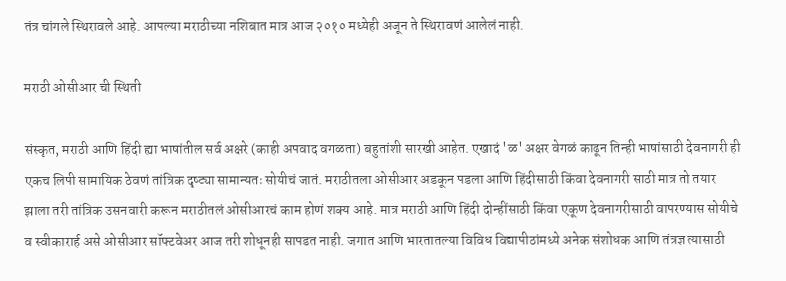तंत्र चांगले स्थिरावले आहे. आपल्या मराठीच्या नशिबात मात्र आज २०१० मध्येही अजून ते स्थिरावणं आलेलं नाही.

मराठी ओसीआर ची स्थिती

संस्कृत, मराठी आणि हिंदी ह्या भाषांतील सर्व अक्षरे (काही अपवाद वगळता) बहुतांशी सारखी आहेत. एखादं 'ळ' अक्षर वेगळं काढून तिन्ही भाषांसाठी देवनागरी ही एकच लिपी सामायिक ठेवणं तांत्रिक दृष्ट्या सामान्यतः सोयीचं जातं. मराठीतला ओसीआर अडकून पडला आणि हिंदीसाठी किंवा देवनागरी साठी मात्र तो तयार झाला तरी तांत्रिक उसनवारी करून मराठीतलं ओसीआरचं काम होणं शक्य आहे. मात्र मराठी आणि हिंदी दोन्हींसाठी किंवा एकूण देवनागरीसाठी वापरण्यास सोयीचे व स्वीकारार्ह असे ओसीआर सॉफ्टवेअर आज तरी शोधूनही सापडत नाही. जगात आणि भारतातल्या विविध विद्यापीठांमध्ये अनेक संशोधक आणि तंत्रज्ञ त्यासाठी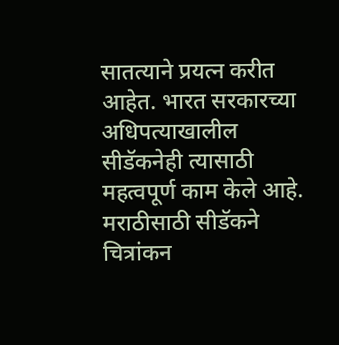सातत्याने प्रयत्न करीत आहेत. भारत सरकारच्या अधिपत्याखालील सीडॅकनेही त्यासाठी महत्वपूर्ण काम केले आहे. मराठीसाठी सीडॅकने चित्रांकन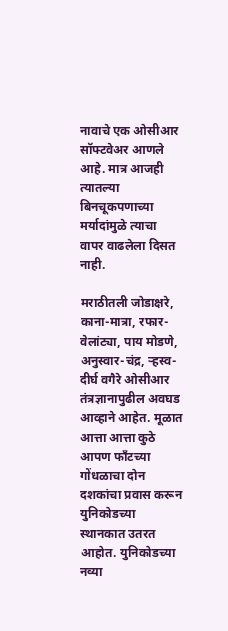नावाचे एक ओसीआर सॉफ्टवेअर आणले आहे. मात्र आजही त्यातल्या बिनचूकपणाच्या मर्यादांमुळे त्याचा वापर वाढलेला दिसत नाही.

मराठीतली जोडाक्षरे, काना-मात्रा, रफार-वेलांट्या, पाय मोडणे, अनुस्वार-चंद्र, र्‍हस्व-दीर्घ वगैरे ओसीआर तंत्रज्ञानापुढील अवघड आव्हाने आहेत. मूळात आत्ता आत्ता कुठे आपण फाँटच्या गोंधळाचा दोन दशकांचा प्रवास करून युनिकोडच्या स्थानकात उतरत आहोत. युनिकोडच्या नव्या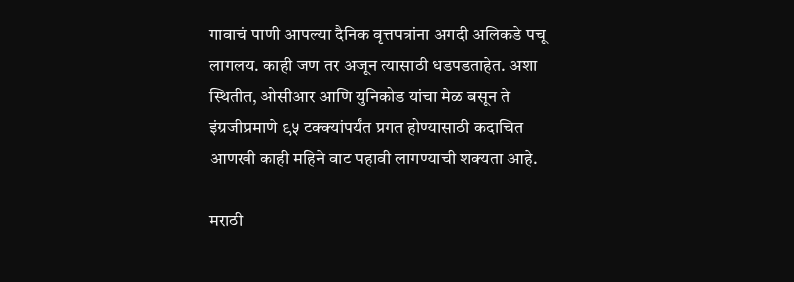गावाचं पाणी आपल्या दैनिक वृत्तपत्रांना अगदी अलिकडे पचू लागलय. काही जण तर अजून त्यासाठी धडपडताहेत. अशा स्थितीत, ओसीआर आणि युनिकोड यांचा मेळ बसून ते इंग्रजीप्रमाणे ९५ टक्क्यांपर्यंत प्रगत होण्यासाठी कदाचित आणखी काही महिने वाट पहावी लागण्याची शक्यता आहे.

मराठी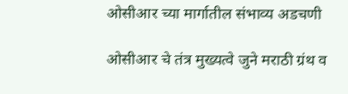ओसीआर च्या मार्गातील संभाव्य अडचणी

ओसीआर चे तंत्र मुख्यत्वे जुने मराठी ग्रंथ व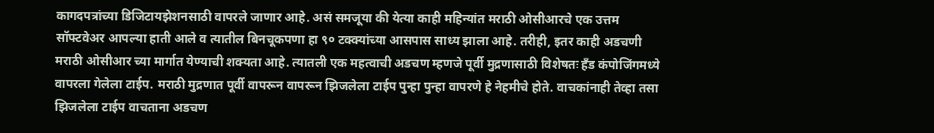कागदपत्रांच्या डिजिटायझेशनसाठी वापरले जाणार आहे. असं समजूया की येत्या काही महिन्यांत मराठी ओसीआरचे एक उत्तम सॉफ्टवेअर आपल्या हाती आले व त्यातील बिनचूकपणा हा ९० टक्क्यांच्या आसपास साध्य झाला आहे. तरीही, इतर काही अडचणी मराठी ओसीआर च्या मार्गात येण्याची शक्यता आहे. त्यातली एक महत्वाची अडचण म्हणजे पूर्वी मुद्रणासाठी विशेषतः हँड कंपोजिंगमध्ये वापरला गेलेला टाईप. मराठी मुद्रणात पूर्वी वापरून वापरून झिजलेला टाईप पुन्हा पुन्हा वापरणे हे नेहमीचे होते. वाचकांनाही तेव्हा तसा झिजलेला टाईप वाचताना अडचण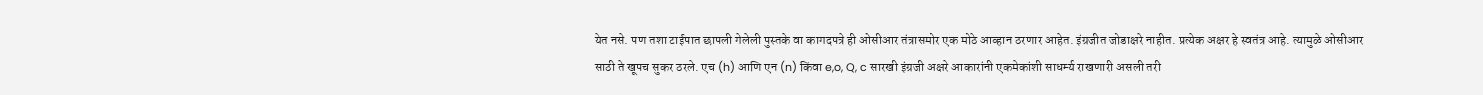येत नसे. पण तशा टाईपात छापली गेलेली पुस्तके वा कागदपत्रे ही ओसीआर तंत्रासमोर एक मोठे आव्हान ठरणार आहेत. इंग्रजीत जोडाक्षरे नाहीत. प्रत्येक अक्षर हे स्वतंत्र आहे. त्यामुळे ओसीआर साठी ते खूपच सुकर ठरले. एच (h) आणि एन (n) किंवा e,o, Q, c सारखी इंग्रजी अक्षरे आकारांनी एकमेकांशी साधर्म्य राखणारी असली तरी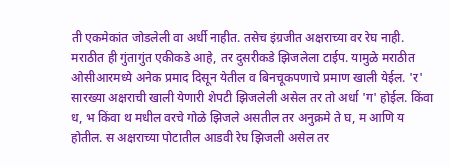ती एकमेकांत जोडलेली वा अर्धी नाहीत. तसेच इंग्रजीत अक्षराच्या वर रेघ नाही. मराठीत ही गुंतागुंत एकीकडे आहे, तर दुसरीकडे झिजलेला टाईप. यामुळे मराठीत ओसीआरमध्ये अनेक प्रमाद दिसून येतील व बिनचूकपणाचे प्रमाण खाली येईल. 'र' सारख्या अक्षराची खाली येणारी शेपटी झिजलेली असेल तर तो अर्धा 'ग' होईल. किंवा ध, भ किंवा थ मधील वरचे गोळे झिजले असतील तर अनुक्रमे ते घ, म आणि य होतील. स अक्षराच्या पोटातील आडवी रेघ झिजली असेल तर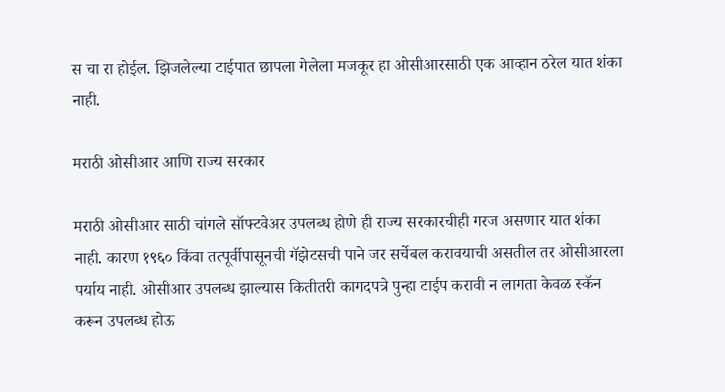स चा रा होईल. झिजलेल्या टाईपात छापला गेलेला मजकूर हा ओसीआरसाठी एक आव्हान ठरेल यात शंका नाही.

मराठी ओसीआर आणि राज्य सरकार

मराठी ओसीआर साठी चांगले सॉफ्टवेअर उपलब्ध होणे ही राज्य सरकारचीही गरज असणार यात शंका नाही. कारण १९६० किंवा तत्पूर्वीपासूनची गॅझेटसची पाने जर सर्चेबल करावयाची असतील तर ओसीआरला पर्याय नाही. ओसीआर उपलब्ध झाल्यास कितीतरी कागदपत्रे पुन्हा टाईप करावी न लागता केवळ स्कॅन करून उपलब्ध होऊ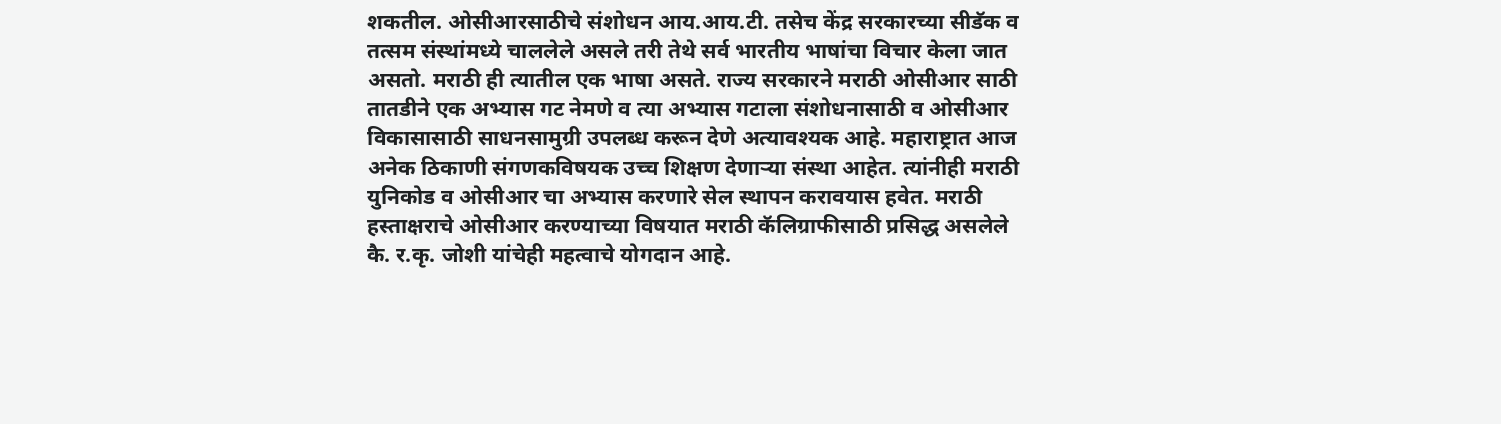शकतील. ओसीआरसाठीचे संशोधन आय.आय.टी. तसेच केंद्र सरकारच्या सीडॅक व तत्सम संस्थांमध्ये चाललेले असले तरी तेथे सर्व भारतीय भाषांचा विचार केला जात असतो. मराठी ही त्यातील एक भाषा असते. राज्य सरकारने मराठी ओसीआर साठी तातडीने एक अभ्यास गट नेमणे व त्या अभ्यास गटाला संशोधनासाठी व ओसीआर विकासासाठी साधनसामुग्री उपलब्ध करून देणे अत्यावश्यक आहे. महाराष्ट्रात आज अनेक ठिकाणी संगणकविषयक उच्च शिक्षण देणार्‍या संस्था आहेत. त्यांनीही मराठी युनिकोड व ओसीआर चा अभ्यास करणारे सेल स्थापन करावयास हवेत. मराठी हस्ताक्षराचे ओसीआर करण्याच्या विषयात मराठी कॅलिग्राफीसाठी प्रसिद्ध असलेले कै. र.कृ. जोशी यांचेही महत्वाचे योगदान आहे.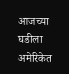आजच्या घडीला अमेरिकेत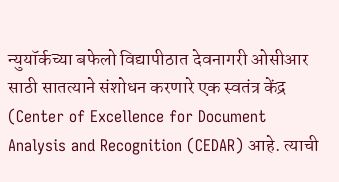न्युयॉर्कच्या बफेलो विद्यापीठात देवनागरी ओसीआर साठी सातत्याने संशोधन करणारे एक स्वतंत्र केंद्र (Center of Excellence for Document Analysis and Recognition (CEDAR) आहे. त्याची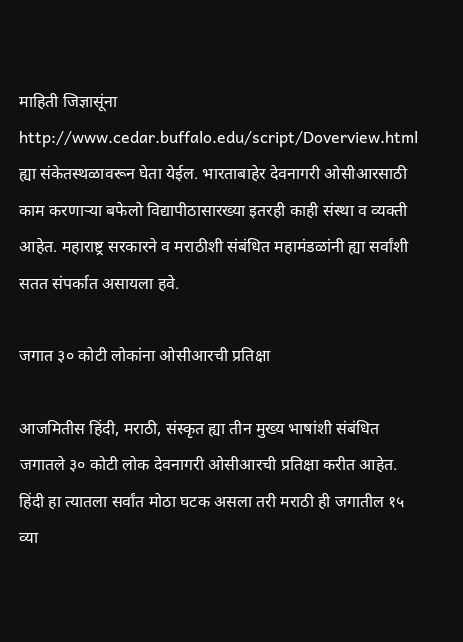माहिती जिज्ञासूंना http://www.cedar.buffalo.edu/script/Doverview.html ह्या संकेतस्थळावरून घेता येईल. भारताबाहेर देवनागरी ओसीआरसाठी काम करणार्‍या बफेलो विद्यापीठासारख्या इतरही काही संस्था व व्यक्ती आहेत. महाराष्ट्र सरकारने व मराठीशी संबंधित महामंडळांनी ह्या सर्वांशी सतत संपर्कात असायला हवे.

जगात ३० कोटी लोकांना ओसीआरची प्रतिक्षा

आजमितीस हिंदी, मराठी, संस्कृत ह्या तीन मुख्य भाषांशी संबंधित जगातले ३० कोटी लोक देवनागरी ओसीआरची प्रतिक्षा करीत आहेत. हिंदी हा त्यातला सर्वांत मोठा घटक असला तरी मराठी ही जगातील १५ व्या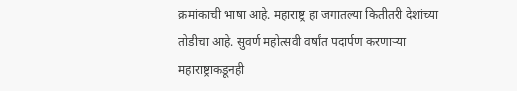क्रमांकाची भाषा आहे. महाराष्ट्र हा जगातल्या कितीतरी देशांच्या तोडीचा आहे. सुवर्ण महोत्सवी वर्षांत पदार्पण करणार्‍या महाराष्ट्राकडूनही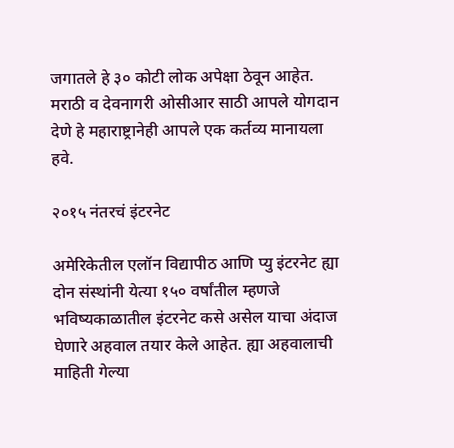जगातले हे ३० कोटी लोक अपेक्षा ठेवून आहेत. मराठी व देवनागरी ओसीआर साठी आपले योगदान देणे हे महाराष्ट्रानेही आपले एक कर्तव्य मानायला हवे.

२०१५ नंतरचं इंटरनेट

अमेरिकेतील एलॉन विद्यापीठ आणि प्यु इंटरनेट ह्या दोन संस्थांनी येत्या १५० वर्षांतील म्हणजे भविष्यकाळातील इंटरनेट कसे असेल याचा अंदाज घेणारे अहवाल तयार केले आहेत. ह्या अहवालाची माहिती गेल्या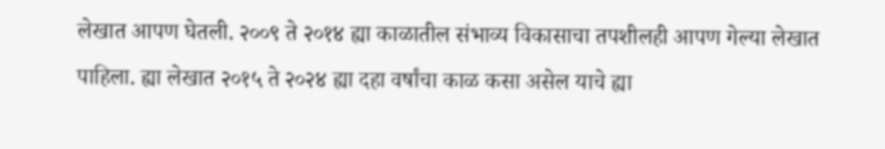लेखात आपण घेतली. २००९ ते २०१४ ह्या काळातील संभाव्य विकासाचा तपशीलही आपण गेल्या लेखात पाहिला. ह्या लेखात २०१५ ते २०२४ ह्या दहा वर्षांचा काळ कसा असेल याचे ह्या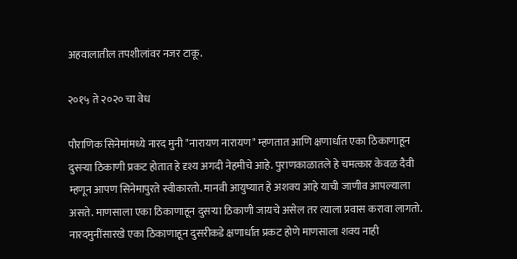अहवालातील तपशीलांवर नजर टाकू.

२०१५ ते २०२० चा वेध

पौराणिक सिनेमांमध्ये नारद मुनी "नारायण नारायण" म्हणतात आणि क्षणार्धात एका ठिकाणाहून दुसर्‍या ठिकाणी प्रकट होतात हे दृश्य अगदी नेहमीचे आहे. पुराणकाळातले हे चमत्कार केवळ दैवी म्हणून आपण सिनेमापुरते स्वीकारतो. मानवी आयुष्यात हे अशक्य आहे याची जाणीव आपल्याला असते. माणसाला एका ठिकाणाहून दुसर्‍या ठिकाणी जायचे असेल तर त्याला प्रवास करावा लागतो. नारदमुनींसारखे एका ठिकाणाहून दुसरीकडे क्षणार्धात प्रकट होणे माणसाला शक्य नाही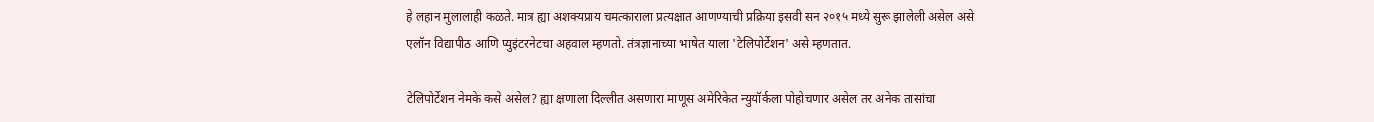हे लहान मुलालाही कळते. मात्र ह्या अशक्यप्राय चमत्काराला प्रत्यक्षात आणण्याची प्रक्रिया इसवी सन २०१५ मध्ये सुरू झालेली असेल असे एलॉन विद्यापीठ आणि प्युइंटरनेटचा अहवाल म्हणतो. तंत्रज्ञानाच्या भाषेत याला 'टेलिपोर्टेशन' असे म्हणतात.

टेलिपोर्टेशन नेमके कसे असेल? ह्या क्षणाला दिल्लीत असणारा माणूस अमेरिकेत न्युयॉर्कला पोहोचणार असेल तर अनेक तासांचा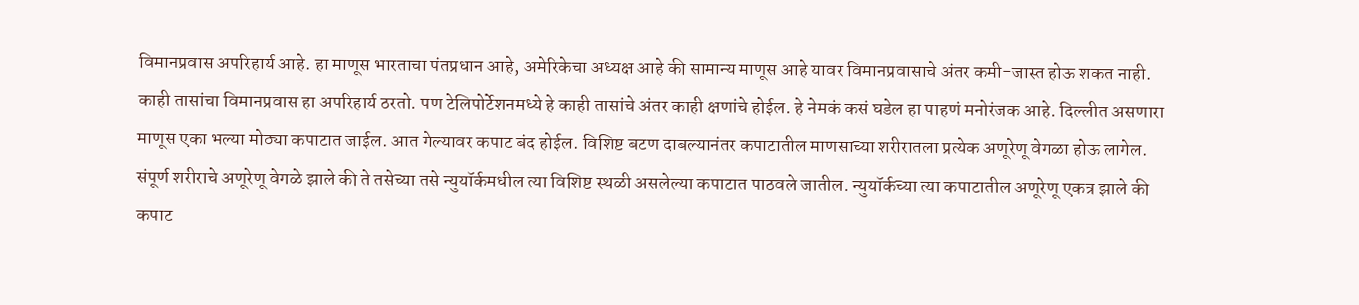विमानप्रवास अपरिहार्य आहे. हा माणूस भारताचा पंतप्रधान आहे, अमेरिकेचा अध्यक्ष आहे की सामान्य माणूस आहे यावर विमानप्रवासाचे अंतर कमी-जास्त होऊ शकत नाही. काही तासांचा विमानप्रवास हा अपरिहार्य ठरतो. पण टेलिपोर्टेशनमध्ये हे काही तासांचे अंतर काही क्षणांचे होईल. हे नेमकं कसं घडेल हा पाहणं मनोरंजक आहे. दिल्लीत असणारा माणूस एका भल्या मोठ्या कपाटात जाईल. आत गेल्यावर कपाट बंद होईल. विशिष्ट बटण दाबल्यानंतर कपाटातील माणसाच्या शरीरातला प्रत्येक अणूरेणू वेगळा होऊ लागेल. संपूर्ण शरीराचे अणूरेणू वेगळे झाले की ते तसेच्या तसे न्युयॉर्कमधील त्या विशिष्ट स्थळी असलेल्या कपाटात पाठवले जातील. न्युयॉर्कच्या त्या कपाटातील अणूरेणू एकत्र झाले की कपाट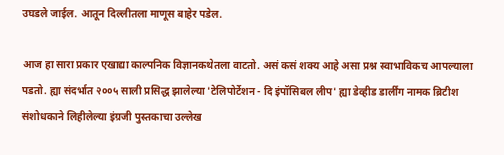उघडले जाईल. आतून दिल्लीतला माणूस बाहेर पडेल.

आज हा सारा प्रकार एखाद्या काल्पनिक विज्ञानकथेतला वाटतो. असं कसं शक्य आहे असा प्रश्न स्वाभाविकच आपल्याला पडतो. ह्या संदर्भात २००५ साली प्रसिद्ध झालेल्या 'टेलिपोर्टेशन - दि इंपॉसिबल लीप' ह्या डेव्हीड डार्लींग नामक ब्रिटीश संशोधकाने लिहीलेल्या इंग्रजी पुस्तकाचा उल्लेख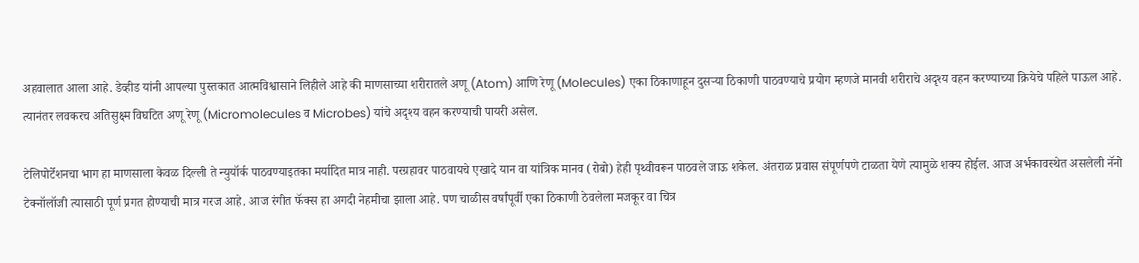अहवालात आला आहे. डेव्हीड यांनी आपल्या पुस्तकात आत्मविश्वासाने लिहीले आहे की माणसाच्या शरीरातले अणू (Atom) आणि रेणू (Molecules) एका ठिकाणाहून दुसर्‍या ठिकाणी पाठवण्याचे प्रयोग म्हणजे मानवी शरीराचे अदृश्य वहन करण्याच्या क्रियेचे पहिले पाऊल आहे. त्यानंतर लवकरच अतिसुक्ष्म विघटित अणू रेणू (Micromolecules व Microbes) यांचे अदृश्य वहन करण्याची पायरी असेल.

टेलिपोर्टेशनचा भाग हा माणसाला केवळ दिल्ली ते न्युयॉर्क पाठवण्याइतका मर्यादित मात्र नाही. परग्रहावर पाठवायचे एखादे यान वा यांत्रिक मानव (रोबो) हेही पृथ्वीवरून पाठवले जाऊ शकेल. अंतराळ प्रवास संपूर्णपणे टाळता येणे त्यामुळे शक्य होईल. आज अर्भकावस्थेत असलेली नॅनो टेक्नॉलॉजी त्यासाठी पूर्ण प्रगत होण्याची मात्र गरज आहे. आज रंगीत फॅक्स हा अगदी नेहमीचा झाला आहे. पण चाळीस वर्षांपूर्वी एका ठिकाणी ठेवलेला मजकूर वा चित्र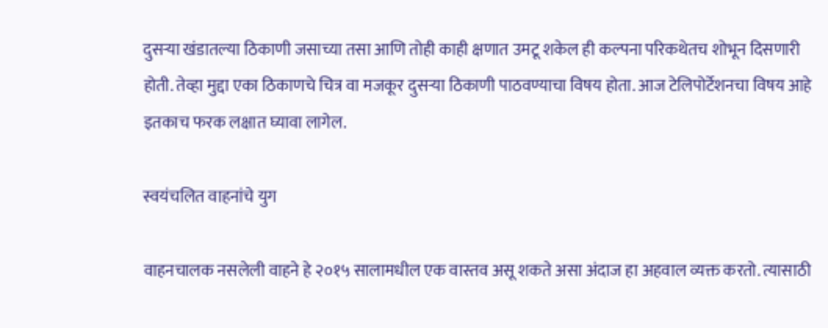दुसर्‍या खंडातल्या ठिकाणी जसाच्या तसा आणि तोही काही क्षणात उमटू शकेल ही कल्पना परिकथेतच शोभून दिसणारी होती. तेव्हा मुद्दा एका ठिकाणचे चित्र वा मजकूर दुसर्‍या ठिकाणी पाठवण्याचा विषय होता. आज टेलिपोर्टेशनचा विषय आहे इतकाच फरक लक्षात घ्यावा लागेल.

स्वयंचलित वाहनांचे युग

वाहनचालक नसलेली वाहने हे २०१५ सालामधील एक वास्तव असू शकते असा अंदाज हा अहवाल व्यक्त करतो. त्यासाठी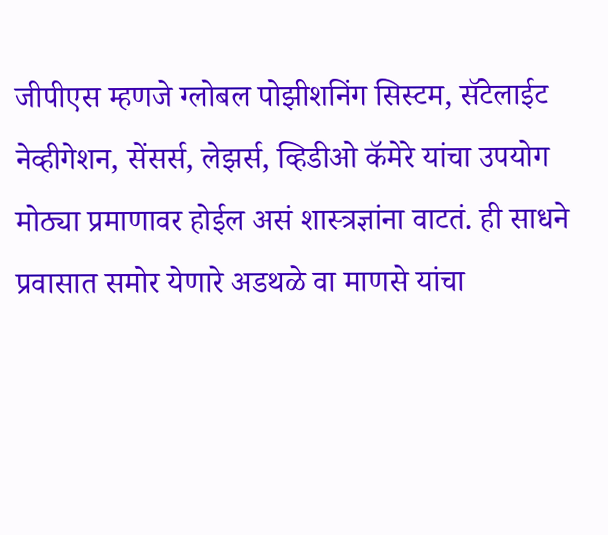जीपीएस म्हणजे ग्लोबल पोझीशनिंग सिस्टम, सॅटेलाईट नेव्हीगेशन, सेंसर्स, लेझर्स, व्हिडीओ कॅमेरे यांचा उपयोग मोठ्या प्रमाणावर होईल असं शास्त्रज्ञांना वाटतं. ही साधने प्रवासात समोर येणारे अडथळे वा माणसे यांचा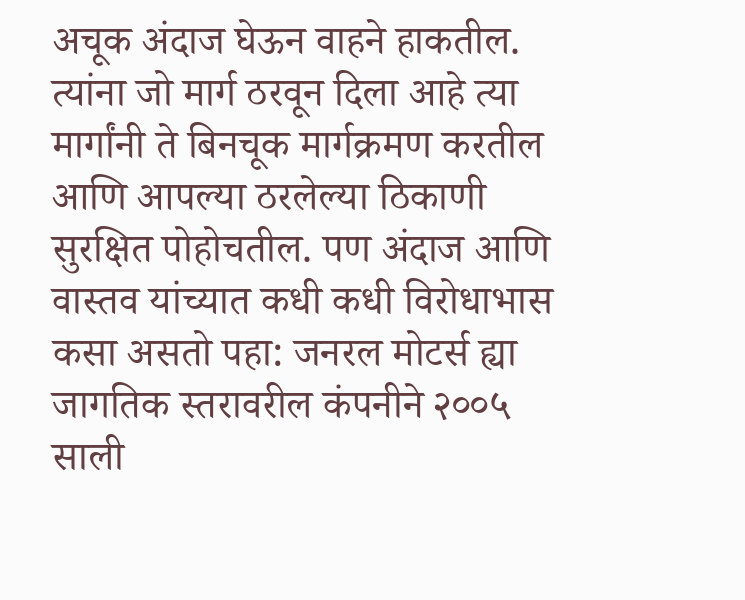अचूक अंदाज घेऊन वाहने हाकतील. त्यांना जो मार्ग ठरवून दिला आहे त्या मार्गांनी ते बिनचूक मार्गक्रमण करतील आणि आपल्या ठरलेल्या ठिकाणी सुरक्षित पोहोचतील. पण अंदाज आणि वास्तव यांच्यात कधी कधी विरोधाभास कसा असतो पहा: जनरल मोटर्स ह्या जागतिक स्तरावरील कंपनीने २००५ साली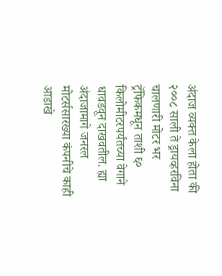अंदाज व्यक्त केला होता की २००८ साली ते ड्रायव्हरविना चालणारी मोटर भर ट्रॅफिकमधून ताशी ६० किलोमीटरपर्यंतच्या वेगाने धावडवून दाखवतील. ह्या अंदाजामागे जनरल मोटर्ससारख्या कंपनीचे काही आडाखे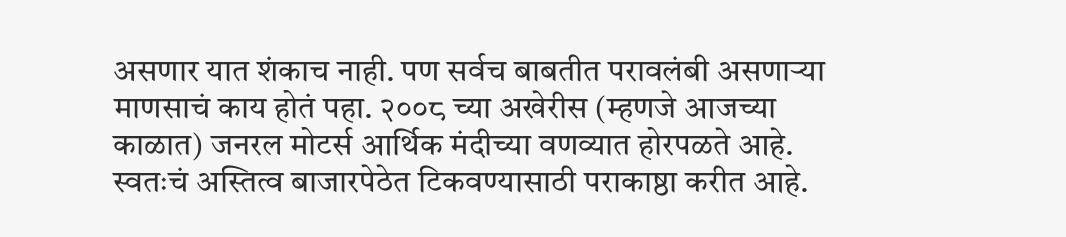असणार यात शंकाच नाही. पण सर्वच बाबतीत परावलंबी असणार्‍या माणसाचं काय होतं पहा. २००८ च्या अखेरीस (म्हणजे आजच्या काळात) जनरल मोटर्स आर्थिक मंदीच्या वणव्यात होरपळते आहे. स्वतःचं अस्तित्व बाजारपेठेत टिकवण्यासाठी पराकाष्ठा करीत आहे.